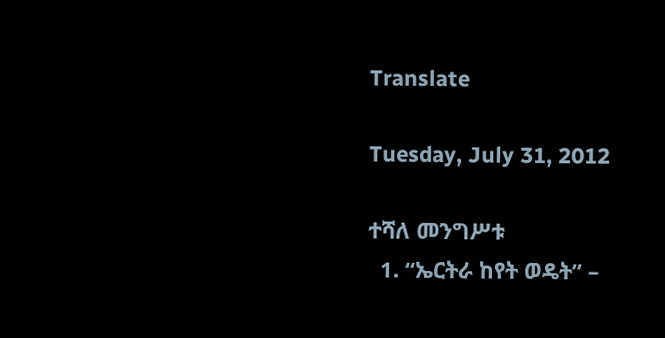Translate

Tuesday, July 31, 2012

ተሻለ መንግሥቱ
  1. “ኤርትራ ከየት ወዴት” –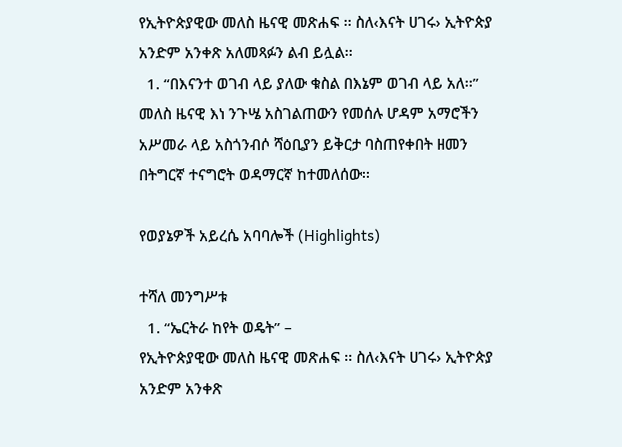የኢትዮጵያዊው መለስ ዜናዊ መጽሐፍ ፡፡ ስለ‹እናት ሀገሩ› ኢትዮጵያ አንድም አንቀጽ አለመጻፉን ልብ ይሏል፡፡
  1. “በእናንተ ወገብ ላይ ያለው ቁስል በእኔም ወገብ ላይ አለ፡፡”
መለስ ዜናዊ እነ ንጉሤ አስገልጠውን የመሰሉ ሆዳም አማሮችን አሥመራ ላይ አስጎንብሶ ሻዕቢያን ይቅርታ ባስጠየቀበት ዘመን በትግርኛ ተናግሮት ወዳማርኛ ከተመለሰው፡፡

የወያኔዎች አይረሴ አባባሎች (Highlights)

ተሻለ መንግሥቱ
  1. “ኤርትራ ከየት ወዴት” –
የኢትዮጵያዊው መለስ ዜናዊ መጽሐፍ ፡፡ ስለ‹እናት ሀገሩ› ኢትዮጵያ አንድም አንቀጽ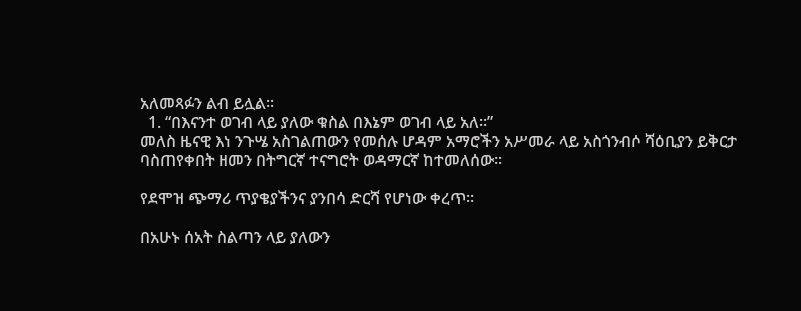አለመጻፉን ልብ ይሏል፡፡
  1. “በእናንተ ወገብ ላይ ያለው ቁስል በእኔም ወገብ ላይ አለ፡፡”
መለስ ዜናዊ እነ ንጉሤ አስገልጠውን የመሰሉ ሆዳም አማሮችን አሥመራ ላይ አስጎንብሶ ሻዕቢያን ይቅርታ ባስጠየቀበት ዘመን በትግርኛ ተናግሮት ወዳማርኛ ከተመለሰው፡፡

የደሞዝ ጭማሪ ጥያቄያችንና ያንበሳ ድርሻ የሆነው ቀረጥ።

በአሁኑ ሰአት ስልጣን ላይ ያለውን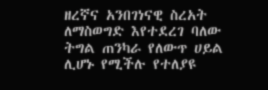ዘረኛና አንበገነናዊ ስረአት ለማስወግድ እየተደረገ ባለው ትግል ጠንካራ የለውጥ ሀይል ሊሆኑ የሚችሉ የተለያዩ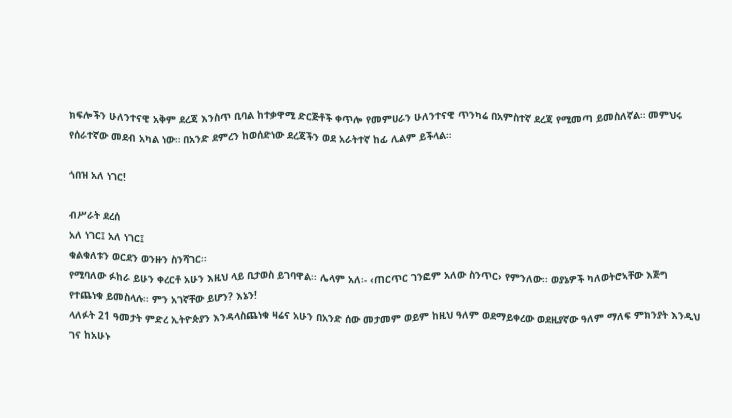ክፍሎችን ሁለንተናዊ አቅም ደረጃ እንስጥ ቢባል ከተቃዋሚ ድርጅቶች ቀጥሎ የመምሀራን ሁለንተናዊ ጥንካሬ በአምስተኛ ደረጃ የሚመጣ ይመስለኛል። መምህሩ የሰራተኛው መደብ አካል ነው። በአንድ ደምረን ከወሰድነው ደረጃችን ወደ አራትተኛ ከፊ ሊልም ይችላል።

ጎበዝ አለ ነገር!

ብሥራት ደረሰ
አለ ነገር፤ አለ ነገር፤
ቁልቁለቱን ወርደን ወንዙን ስንሻገር፡፡
የሚባለው ፉከራ ይሁን ቀረርቶ አሁን እዚህ ላይ ቢታወስ ይገባዋል፡፡ ሌላም አለ፡- ‹ጠርጥር ገንፎም አለው ስንጥር› የምንለው፡፡ ወያኔዎች ካለወትሮኣቸው እጅግ የተጨነቁ ይመስላሉ፡፡ ምን አገኛቸው ይሆን? እኔን!
ላለፉት 21 ዓመታት ምድረ ኢትዮጵያን እንዳላስጨነቁ ዛሬና አሁን በአንድ ሰው መታመም ወይም ከዚህ ዓለም ወደማይቀረው ወደዚያኛው ዓለም ማለፍ ምክንያት እንዲህ ገና ከአሁኑ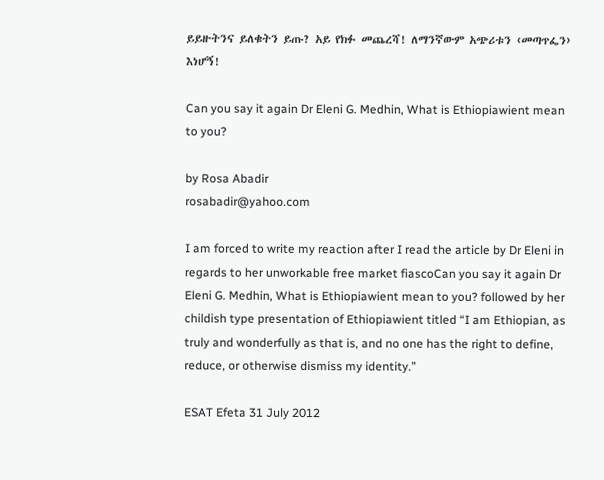ይይዙትንና ይለቁትን ይጡ? አይ የክፉ መጨረሻ! ለማንኛውም አጭሪቱን ‹መጣጥፌን› እነሆኝ!

Can you say it again Dr Eleni G. Medhin, What is Ethiopiawient mean to you?

by Rosa Abadir
rosabadir@yahoo.com

I am forced to write my reaction after I read the article by Dr Eleni in regards to her unworkable free market fiascoCan you say it again Dr Eleni G. Medhin, What is Ethiopiawient mean to you? followed by her childish type presentation of Ethiopiawient titled “I am Ethiopian, as truly and wonderfully as that is, and no one has the right to define, reduce, or otherwise dismiss my identity.”

ESAT Efeta 31 July 2012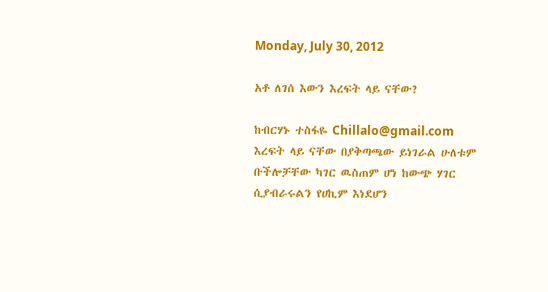Monday, July 30, 2012

አቶ ለገሰ እውን እረፍት ላይ ናቸው?

ከብርሃኑ ተስፋዬ Chillalo@gmail.com
እረፍት ላይ ናቸው በያቅጣጫው ይነገራል ሁለቱም ቡችሎቻቸው ካገር ዉስጠም ሆነ ከውጭ ሃገር ሲያብራሩልን የሀኪም እነደሆን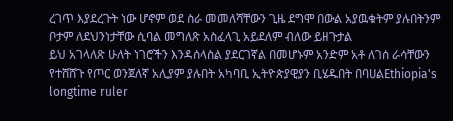ረገጥ እያደረጉት ነው ሆኖም ወደ ስራ መመለሻቸውን ጊዜ ደግሞ በውል አያዉቁትም ያሉበትንም ቦታም ለደህንነታቸው ሲባል መግለጽ አስፈላጊ አይደለም ብለው ይዘጉታል
ይህ አገላለጽ ሁለት ነገሮችን እንዳሰላስል ያደርገኛል በመሆኑም አንድም አቶ ለገሰ ራሳቸውን የተሸሸጉ የጦር ወንጀለኛ አሊያም ያሉበት አካባቢ ኢትዮጵያዊያን ቢሄዱበት በባሀልEthiopia's longtime ruler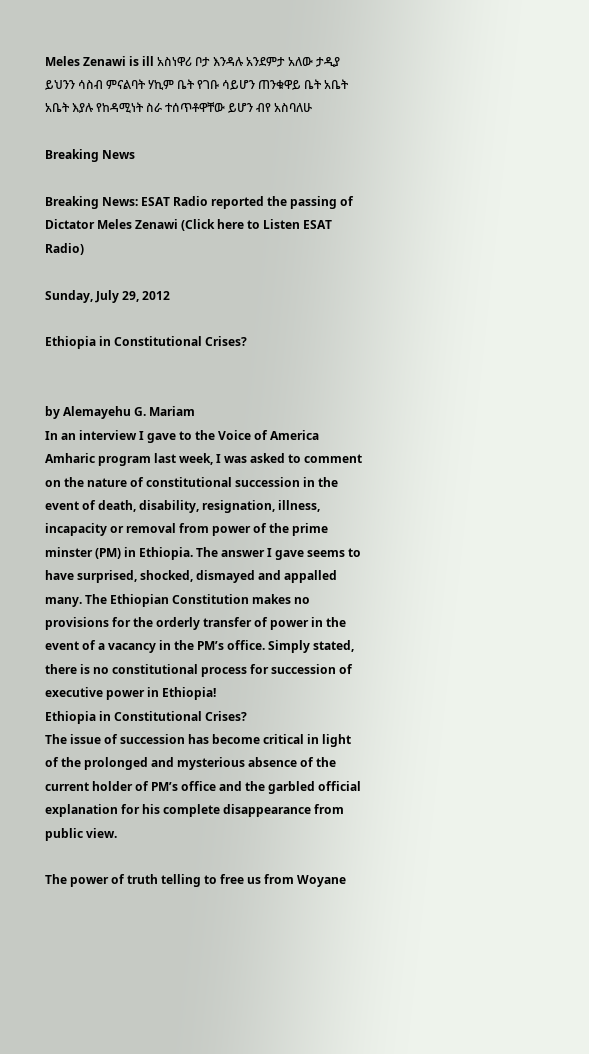Meles Zenawi is ill አስነዋሪ ቦታ እንዳሉ አንደምታ አለው ታዲያ ይህንን ሳስብ ምናልባት ሃኪም ቤት የገቡ ሳይሆን ጠንቁዋይ ቤት አቤት አቤት እያሉ የከዳሚነት ስራ ተሰጥቶዋቸው ይሆን ብየ አስባለሁ

Breaking News

Breaking News: ESAT Radio reported the passing of Dictator Meles Zenawi (Click here to Listen ESAT Radio)

Sunday, July 29, 2012

Ethiopia in Constitutional Crises?


by Alemayehu G. Mariam
In an interview I gave to the Voice of America Amharic program last week, I was asked to comment on the nature of constitutional succession in the event of death, disability, resignation, illness, incapacity or removal from power of the prime minster (PM) in Ethiopia. The answer I gave seems to have surprised, shocked, dismayed and appalled many. The Ethiopian Constitution makes no provisions for the orderly transfer of power in the event of a vacancy in the PM’s office. Simply stated, there is no constitutional process for succession of executive power in Ethiopia!
Ethiopia in Constitutional Crises?
The issue of succession has become critical in light of the prolonged and mysterious absence of the current holder of PM’s office and the garbled official explanation for his complete disappearance from public view.

The power of truth telling to free us from Woyane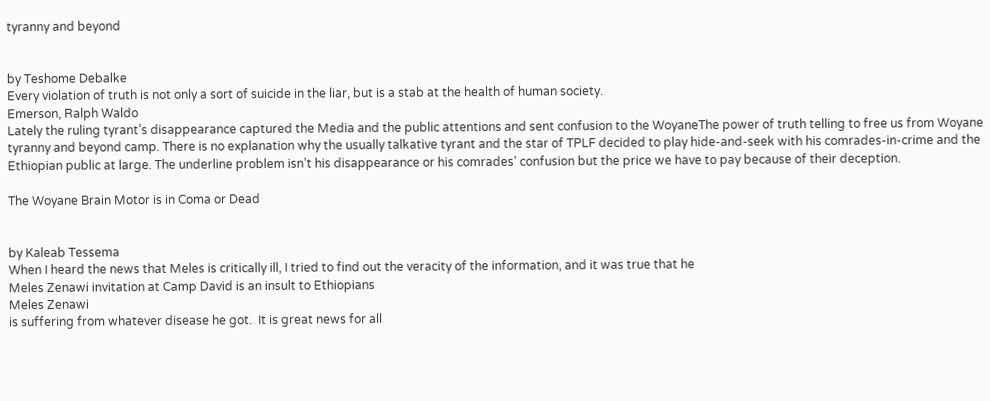tyranny and beyond


by Teshome Debalke
Every violation of truth is not only a sort of suicide in the liar, but is a stab at the health of human society.
Emerson, Ralph Waldo
Lately the ruling tyrant’s disappearance captured the Media and the public attentions and sent confusion to the WoyaneThe power of truth telling to free us from Woyane tyranny and beyond camp. There is no explanation why the usually talkative tyrant and the star of TPLF decided to play hide-and-seek with his comrades-in-crime and the Ethiopian public at large. The underline problem isn’t his disappearance or his comrades’ confusion but the price we have to pay because of their deception.

The Woyane Brain Motor is in Coma or Dead


by Kaleab Tessema
When I heard the news that Meles is critically ill, I tried to find out the veracity of the information, and it was true that he
Meles Zenawi invitation at Camp David is an insult to Ethiopians
Meles Zenawi
is suffering from whatever disease he got.  It is great news for all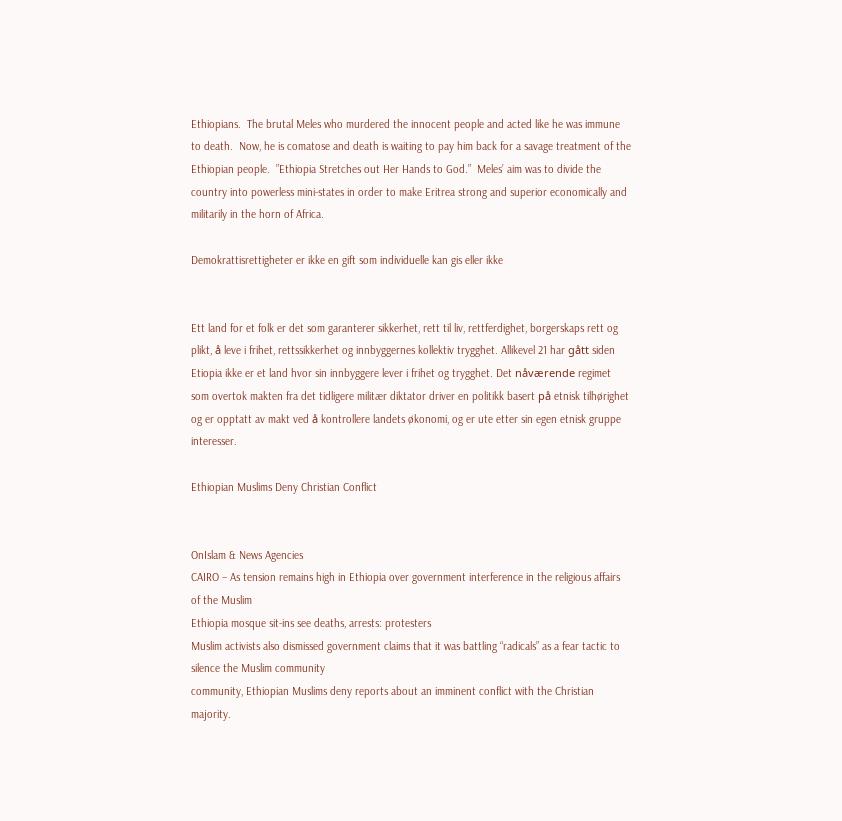Ethiopians.  The brutal Meles who murdered the innocent people and acted like he was immune to death.  Now, he is comatose and death is waiting to pay him back for a savage treatment of the Ethiopian people.  ”Ethiopia Stretches out Her Hands to God.”  Meles’ aim was to divide the country into powerless mini-states in order to make Eritrea strong and superior economically and militarily in the horn of Africa.

Demokrattisrettigheter er ikke en gift som individuelle kan gis eller ikke


Ett land for et folk er det som garanterer sikkerhet, rett til liv, rettferdighet, borgerskaps rett og plikt, å leve i frihet, rettssikkerhet og innbyggernes kollektiv trygghet. Allikevel 21 har gått siden Etiopia ikke er et land hvor sin innbyggere lever i frihet og trygghet. Det nåværende regimet som overtok makten fra det tidligere militær diktator driver en politikk basert på etnisk tilhørighet og er opptatt av makt ved å kontrollere landets økonomi, og er ute etter sin egen etnisk gruppe interesser.

Ethiopian Muslims Deny Christian Conflict


OnIslam & News Agencies
CAIRO – As tension remains high in Ethiopia over government interference in the religious affairs of the Muslim
Ethiopia mosque sit-ins see deaths, arrests: protesters
Muslim activists also dismissed government claims that it was battling “radicals” as a fear tactic to silence the Muslim community
community, Ethiopian Muslims deny reports about an imminent conflict with the Christian majority.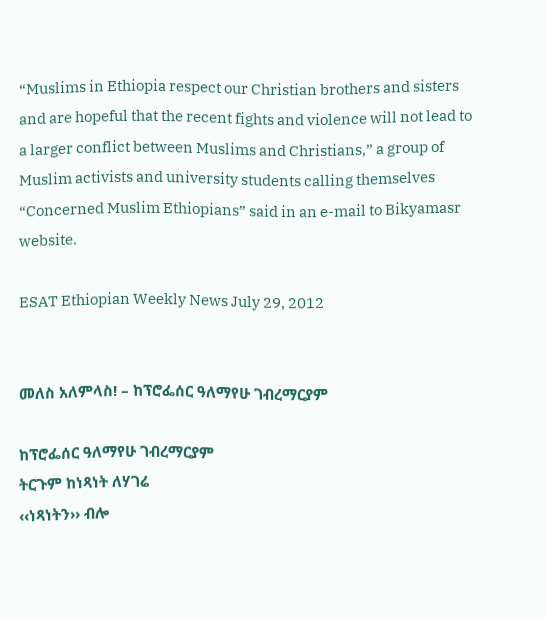“Muslims in Ethiopia respect our Christian brothers and sisters and are hopeful that the recent fights and violence will not lead to a larger conflict between Muslims and Christians,” a group of Muslim activists and university students calling themselves “Concerned Muslim Ethiopians” said in an e-mail to Bikyamasr website.

ESAT Ethiopian Weekly News July 29, 2012


መለስ አለምላስ! – ከፕሮፌሰር ዓለማየሁ ገብረማርያም

ከፕሮፌሰር ዓለማየሁ ገብረማርያም
ትርጉም ከነጻነት ለሃገሬ
‹‹ነጻነትን›› ብሎ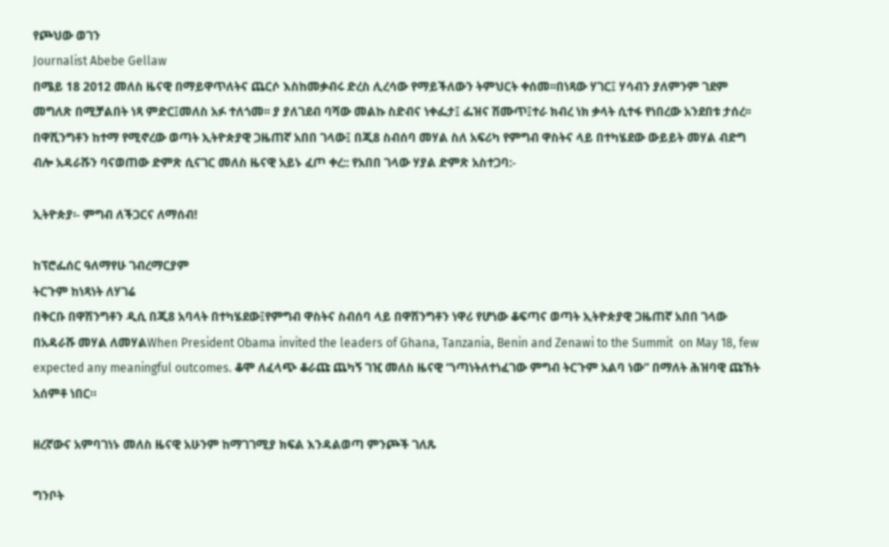የጮህው ወገን
Journalist Abebe Gellaw
በሜይ 18 2012 መለስ ዜናዊ በማይዋጥለትና ጨርሶ እስከመቃብሩ ድረስ ሊረሳው የማይችለውን ትምህርት ቀሰመ፡፡በነጻው ሃገር፤ ሃሳብን ያለምንም ገደም መግለጽ በሚቻልበት ነጻ ምድር፤መለስ አፉ ተለጎመ፡፡ ያ ያለገደብ ባሻው መልኩ ስድብና ነቀፌታ፤ ፌዝና ሽሙጥ፤ተራ ክብረ ነክ ቃላት ሲተፋ የነበረው አንደበቱ ታሰረ፡፡ በዋሺንግቶን ከተማ የሚኖረው ወጣት ኢትዮጵያዊ ጋዜጠኛ አበበ ገላው፤ በጂ8 ስብሰባ መሃል ስለ አፍሪካ የምግብ ዋስትና ላይ በተካሄደው ውይይት መሃል ብድግ ብሎ አዳራሹን ባናወጠው ድምጽ ሲናገር መለስ ዜናዊ አይኑ ፈጦ ቀረ:: የአበበ ገላው ሃያል ድምጽ አስተጋባ:-

ኢትዮጵያ፡- ምግብ ለችጋርና ለማሰብ!

ከፕሮፌሰር ዓለማየሁ ገብረማርያም
ትርጉም ከነጻነት ለሃገሬ
በቅርቡ በዋሽንግቶን ዲሲ በጂ8 አባላት በተካሄደው፤የምግብ ዋስትና ስብሰባ ላይ በዋሽንግቶን ነዋሪ የሆነው ቆፍጣና ወጣት ኢትዮጵያዊ ጋዜጠኛ አበበ ገላው በአዳራሹ መሃል ለመሃልWhen President Obama invited the leaders of Ghana, Tanzania, Benin and Zenawi to the Summit  on May 18, few expected any meaningful outcomes. ቆሞ ለፈላጭ ቆራጩ ጨካኝ ገዢ መለስ ዜናዊ “ነጣነትለተነፈገው ምግብ ትርጉም አልባ ነው” በማለት ሕዝባዊ ጩኸት አሰምቶ ነበር።

ዘረኛውና አምባገነኑ መለስ ዜናዊ አሁንም ከማገገሚያ ክፍል እንዳልወጣ ምንጮች ገለጹ

ግንቦት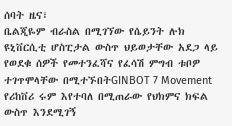ሰባት ዜና፣
ቤልጂዬም ብራስል በሚገኘው የሴይንት ሉክ ዩኒቨርሲቲ ሆስፒታል ውስጥ ህይወታቸው አደጋ ላይ የወደቁ ሰዎች የመተንፈሻና የፈሳሽ ምግብ ቱቦዎ ተገጥሞላቸው በሚተኙበትGINBOT 7 Movement የሪከቨሪ ሩም እየተባለ በሚጠራው የህክምና ክፍል ውስጥ እንደሚገኝ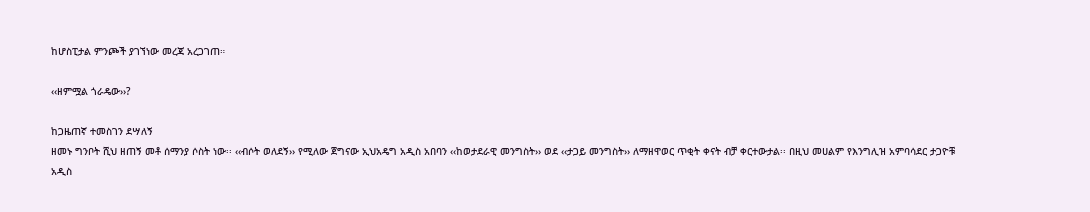ከሆስፒታል ምንጮች ያገኘነው መረጃ አረጋገጠ።

‹‹ዘምሟል ጎራዴው››?

ከጋዜጠኛ ተመስገን ደሣለኝ
ዘመኑ ግንቦት ሺህ ዘጠኝ መቶ ሰማንያ ሶስት ነው፡፡ ‹‹ብሶት ወለደኝ›› የሚለው ጀግናው ኢህአዴግ አዲስ አበባን ‹‹ከወታደራዊ መንግስት›› ወደ ‹‹ታጋይ መንግስት›› ለማዘዋወር ጥቂት ቀናት ብቻ ቀርተውታል፡፡ በዚህ መሀልም የእንግሊዝ አምባሳደር ታጋዮቹ አዲስ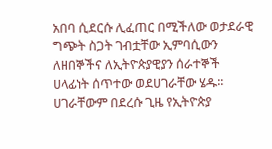አበባ ሲደርሱ ሊፈጠር በሚችለው ወታደራዊ ግጭት ስጋት ገብቷቸው ኢምባሲውን ለዘበኞችና ለኢትዮጵያዊያን ሰራተኞች ሀላፊነት ሰጥተው ወደሀገራቸው ሄዱ፡፡ ሀገራቸውም በደረሱ ጊዜ የኢትዮጵያ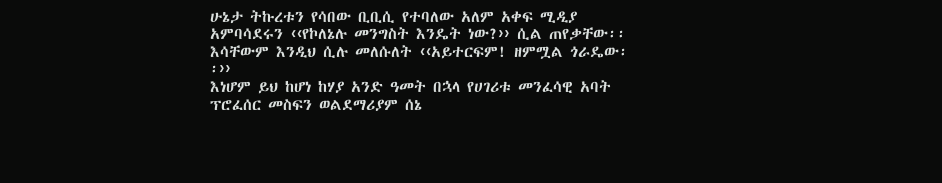ሁኔታ ትኩረቱን የሳበው ቢቢሲ የተባለው አለም አቀፍ ሚዲያ አምባሳደሩን ‹‹የኮለኔሉ መንግስት እንዴት ነው?›› ሲል ጠየቃቸው፡፡ እሳቸውም እንዲህ ሲሉ መለሱለት ‹‹አይተርፍም! ዘምሟል ጎራዴው፡፡››
እነሆም ይህ ከሆነ ከሃያ አንድ ዓመት በኋላ የሀገሪቱ መንፈሳዊ አባት ፕሮፈሰር መስፍን ወልደማሪያም ሰኔ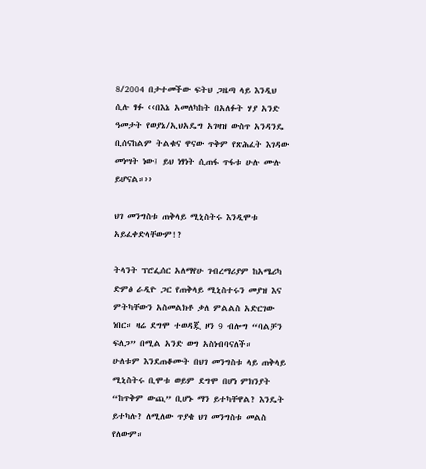8/2004 በታተመችው ፍትህ ጋዜጣ ላይ እንዲህ ሲሉ ፃፉ ‹‹በእኔ አመለካከት በአለፉት ሃያ አንድ ዓመታት የወያኔ/ኢህአዴግ አገዛዝ ውስጥ አንዳንዴ ቢሰናከልም ትልቁና ዋናው ጥቅም የጽሕፈት እገዳው መነሣት ነው፤ ይህ ነፃነት ሲጠፋ ጥፋቱ ሁሉ ሙሉ ይሆናል።››

ህገ መንግስቱ ጠቅላይ ሚኒስትሩ እንዲሞቱ አይፈቀድላቸውም!?

ትላንት ፕሮፌሰር አለማየሁ ገብረማሪያም ከአሜሪካ ድምፅ ራዲዮ ጋር የጠቅላይ ሚኒስተሩን መያዝ እና ምትካቸውን አስመልክቶ ቃለ ምልልስ አድርገው ነበር። ዛሬ ደግሞ ተወዳጇ ዞን 9 ብሎግ “ባልቻን ፍለጋ” በሚል አንድ ወግ አስነብባናለች።
ሁለቱም እንደጠቆሙት በህገ መንግስቱ ላይ ጠቅላይ ሚኒስትሩ ቢሞቱ ወይም ደግሞ በሆነ ምክንያት “ከጥቅም ውጪ” ቢሆኑ ማን ይተካቸዋል? እንዴት ይተካሉ? ለሚለው ጥያቄ ህገ መንግስቱ መልስ የለውም።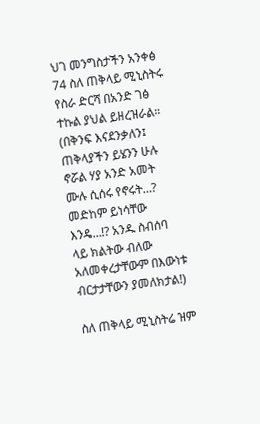ህገ መንግስታችን አንቀፅ 74 ስለ ጠቅላይ ሚኒስትሩ የስራ ድርሻ በአንድ ገፅ ተኩል ያህል ይዘረዝራል። (በቅንፍ እናደንቃለን፤ ጠቅላያችን ይሄንን ሁሉ ኖሯል ሃያ አንድ አመት ሙሉ ሲሰሩ የኖሩት…? መድከም ይነሳቸው እንዴ…!? አንዱ ስብሰባ ላይ ክልትው ብለው አለመቀረታቸውም በእውነቱ ብርታታቸውን ያመለክታል!)

ስለ ጠቅላይ ሚኒስትሬ ዝም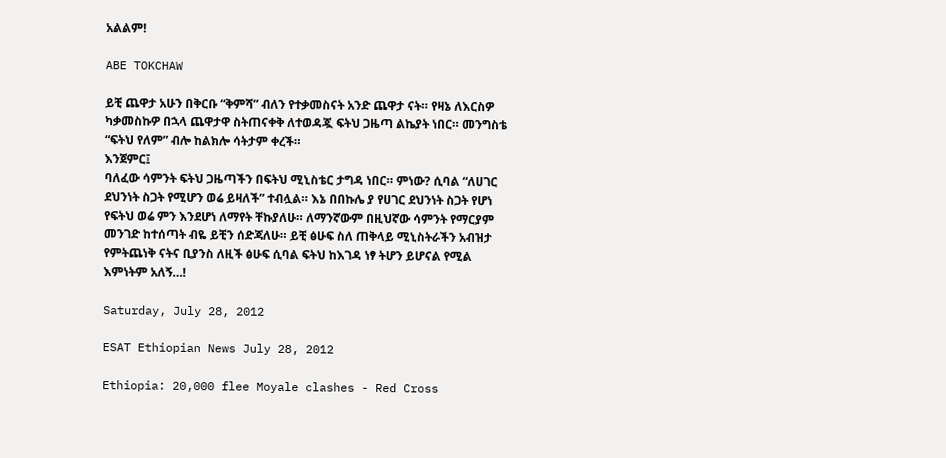አልልም!

ABE TOKCHAW

ይቺ ጨዋታ አሁን በቅርቡ “ቅምሻ” ብለን የተቃመስናት አንድ ጨዋታ ናት። የዛኔ ለእርስዎ ካቃመስኩዎ በኋላ ጨዋታዋ ስትጠናቀቅ ለተወዳጇ ፍትህ ጋዜጣ ልኬያት ነበር። መንግስቴ “ፍትህ የለም” ብሎ ከልክሎ ሳትታም ቀረች።
እንጀምር፤
ባለፈው ሳምንት ፍትህ ጋዜጣችን በፍትህ ሚኒስቴር ታግዳ ነበር። ምነው? ሲባል “ለሀገር ደህንነት ስጋት የሚሆን ወሬ ይዛለች” ተብሏል። እኔ በበኩሌ ያ የሀገር ደህንነት ስጋት የሆነ የፍትህ ወሬ ምን እንደሆነ ለማየት ቸኩያለሁ። ለማንኛውም በዚህኛው ሳምንት የማርያም መንገድ ከተሰጣት ብዬ ይቺን ሰድጃለሁ። ይቺ ፅሁፍ ስለ ጠቅላይ ሚኒስትራችን አብዝታ የምትጨነቅ ናትና ቢያንስ ለዚች ፅሁፍ ሲባል ፍትህ ከእገዳ ነፃ ትሆን ይሆናል የሚል እምነትም አለኝ…!

Saturday, July 28, 2012

ESAT Ethiopian News July 28, 2012

Ethiopia: 20,000 flee Moyale clashes - Red Cross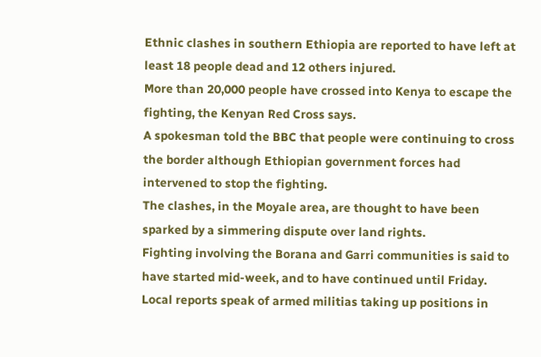Ethnic clashes in southern Ethiopia are reported to have left at least 18 people dead and 12 others injured.
More than 20,000 people have crossed into Kenya to escape the fighting, the Kenyan Red Cross says.
A spokesman told the BBC that people were continuing to cross the border although Ethiopian government forces had intervened to stop the fighting.
The clashes, in the Moyale area, are thought to have been sparked by a simmering dispute over land rights.
Fighting involving the Borana and Garri communities is said to have started mid-week, and to have continued until Friday.
Local reports speak of armed militias taking up positions in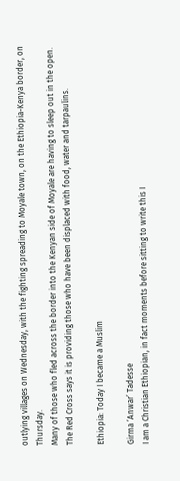outlying villages on Wednesday, with the fighting spreading to Moyale town, on the Ethiopia-Kenya border, on Thursday.
Many of those who fled across the border into the Kenyan side of Moyale are having to sleep out in the open.
The Red Cross says it is providing those who have been displaced with food, water and tarpaulins.

Ethiopia: Today I became a Muslim

Girma ‘Anwar’ Tadesse
I am a Christian Ethiopian, in fact moments before sitting to write this I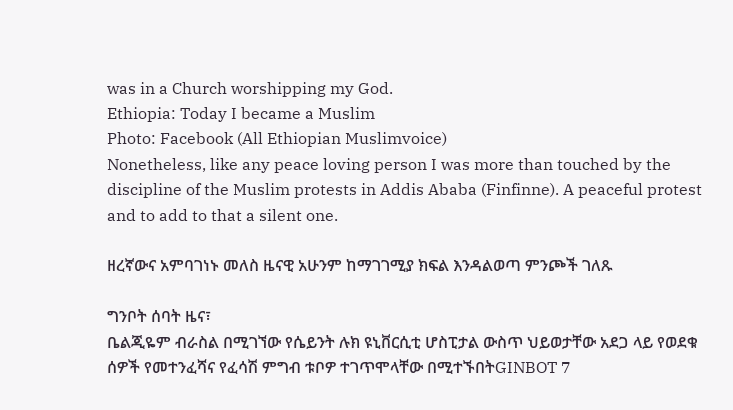was in a Church worshipping my God.
Ethiopia: Today I became a Muslim
Photo: Facebook (All Ethiopian Muslimvoice)
Nonetheless, like any peace loving person I was more than touched by the discipline of the Muslim protests in Addis Ababa (Finfinne). A peaceful protest and to add to that a silent one.

ዘረኛውና አምባገነኑ መለስ ዜናዊ አሁንም ከማገገሚያ ክፍል እንዳልወጣ ምንጮች ገለጹ

ግንቦት ሰባት ዜና፣
ቤልጂዬም ብራስል በሚገኘው የሴይንት ሉክ ዩኒቨርሲቲ ሆስፒታል ውስጥ ህይወታቸው አደጋ ላይ የወደቁ ሰዎች የመተንፈሻና የፈሳሽ ምግብ ቱቦዎ ተገጥሞላቸው በሚተኙበትGINBOT 7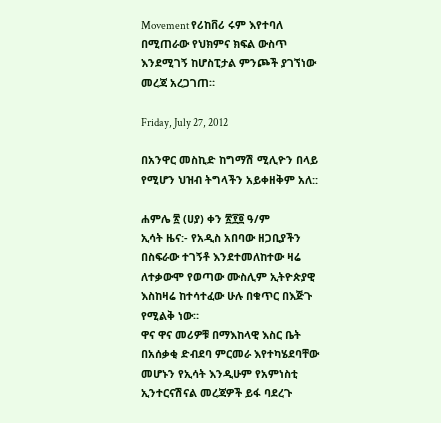Movement የሪከቨሪ ሩም እየተባለ በሚጠራው የህክምና ክፍል ውስጥ እንደሚገኝ ከሆስፒታል ምንጮች ያገኘነው መረጃ አረጋገጠ።

Friday, July 27, 2012

በአንዋር መስኪድ ከግማሽ ሚሊዮን በላይ የሚሆን ህዝብ ትግላችን አይቀዘቅም አለ::

ሐምሌ ፳ (ሀያ) ቀን ፳፻፬ ዓ/ም
ኢሳት ዜና:- የአዲስ አበባው ዘጋቢያችን በስፍራው ተገኝቶ እንደተመለከተው ዛሬ ለተቃውሞ የወጣው ሙስሊም ኢትዮጵያዊ እስከዛሬ ከተሳተፈው ሁሉ በቁጥር በእጅጉ የሚልቅ ነው።
ዋና ዋና መሪዎቹ በማእከላዊ እስር ቤት በአሰቃቂ ድብደባ ምርመራ እየተካሄደባቸው መሆኑን የኢሳት እንዲሁም የአምነስቲ ኢንተርናሽናል መረጃዎች ይፋ ባደረጉ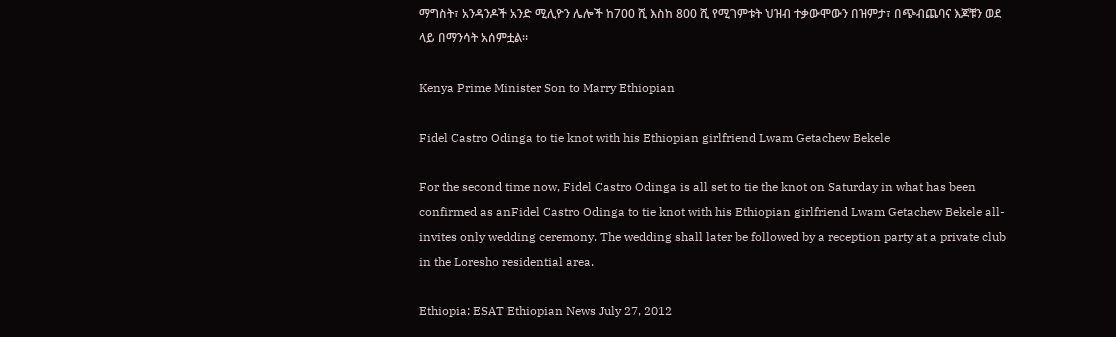ማግስት፣ አንዳንዶች አንድ ሚሊዮን ሌሎች ከ700 ሺ እስከ 800 ሺ የሚገምቱት ህዝብ ተቃውሞውን በዝምታ፣ በጭብጨባና እጆቹን ወደ ላይ በማንሳት አሰምቷል።

Kenya Prime Minister Son to Marry Ethiopian

Fidel Castro Odinga to tie knot with his Ethiopian girlfriend Lwam Getachew Bekele

For the second time now, Fidel Castro Odinga is all set to tie the knot on Saturday in what has been confirmed as anFidel Castro Odinga to tie knot with his Ethiopian girlfriend Lwam Getachew Bekele all-invites only wedding ceremony. The wedding shall later be followed by a reception party at a private club in the Loresho residential area.

Ethiopia: ESAT Ethiopian News July 27, 2012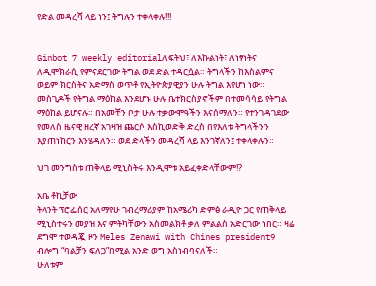የድል መዳረሻ ላይ ነን፤ ትግሉን ተቀላቀሉ!!!


Ginbot 7 weekly editorialለፍትህ፣ ለእኩልነት፣ ለነፃነትና ለዲሞክራሲ የምናደርገው ትግል ወደ ድል ተዳርሷል። ትግላችን ከእስልምና ወይም ክርስትና አድማስ ወጥቶ የኢትዮጵያዊያን ሁሉ ትግል እየሆነ ነው። መስጊዶች የትግል ማዕከል እንደሆኑ ሁሉ ቤተክርስያኖችም በተመሳሳይ የትግል ማዕከል ይሆናሉ። በአመቸን ቦታ ሁሉ ተቃውሞዓችን እናሰማለን። የተንገዳገደው የመለስ ዜናዊ ዘረኛ አገዛዝ ጨርሶ እስኪወድቅ ድረስ በየእለቱ ትግላችንን እያጠነከርን እንሄዳለን። ወደ ድላችን መዳረሻ ላይ እንገኛለን፤ ተቀላቀሉን።

ህገ መንግስቱ ጠቅላይ ሚኒስትሩ እንዲሞቱ አይፈቀድላቸውም!?

አቤ ቶኪቻው
ትላንት ፕሮፌሰር አለማየሁ ገብረማሪያም ከአሜሪካ ድምፅ ራዲዮ ጋር የጠቅላይ ሚኒስተሩን መያዝ እና ምትካቸውን አስመልክቶ ቃለ ምልልስ አድርገው ነበር። ዛሬ ደግሞ ተወዳጇ ዞን Meles Zenawi with Chines president9 ብሎግ “ባልቻን ፍለጋ”በሚል አንድ ወግ አስነብባናለች።
ሁለቱም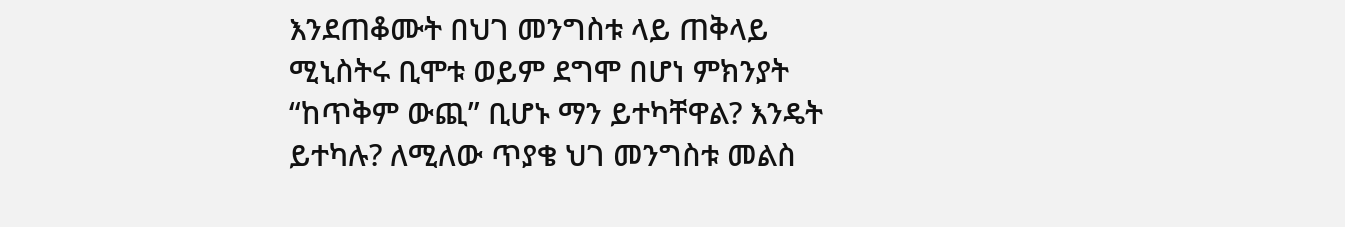እንደጠቆሙት በህገ መንግስቱ ላይ ጠቅላይ ሚኒስትሩ ቢሞቱ ወይም ደግሞ በሆነ ምክንያት “ከጥቅም ውጪ” ቢሆኑ ማን ይተካቸዋል? እንዴት ይተካሉ? ለሚለው ጥያቄ ህገ መንግስቱ መልስ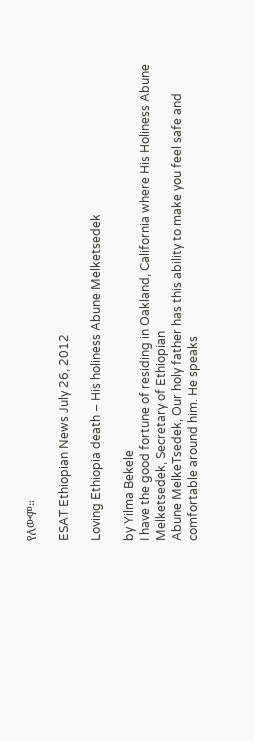የለውም።

ESAT Ethiopian News July 26, 2012

Loving Ethiopia death – His holiness Abune Melketsedek

by Yilma Bekele
I have the good fortune of residing in Oakland, California where His Holiness Abune Melketsedek, Secretary of Ethiopian
Abune MelkeTsedek, Our holy father has this ability to make you feel safe and comfortable around him. He speaks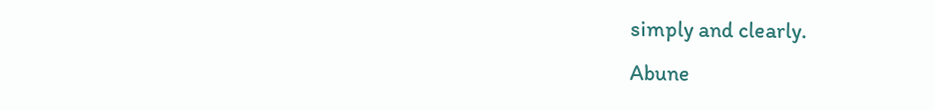simply and clearly.
Abune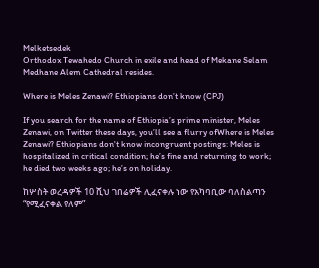Melketsedek
Orthodox Tewahedo Church in exile and head of Mekane Selam Medhane Alem Cathedral resides.

Where is Meles Zenawi? Ethiopians don’t know (CPJ)

If you search for the name of Ethiopia’s prime minister, Meles Zenawi, on Twitter these days, you’ll see a flurry ofWhere is Meles Zenawi? Ethiopians don't know incongruent postings: Meles is hospitalized in critical condition; he’s fine and returning to work; he died two weeks ago; he’s on holiday.

ከሦስት ወረዳዎች 10 ሺህ ገበሬዎች ሊፈናቀሉ ነው የአካባቢው ባለስልጣን “የሚፈናቀል የለም”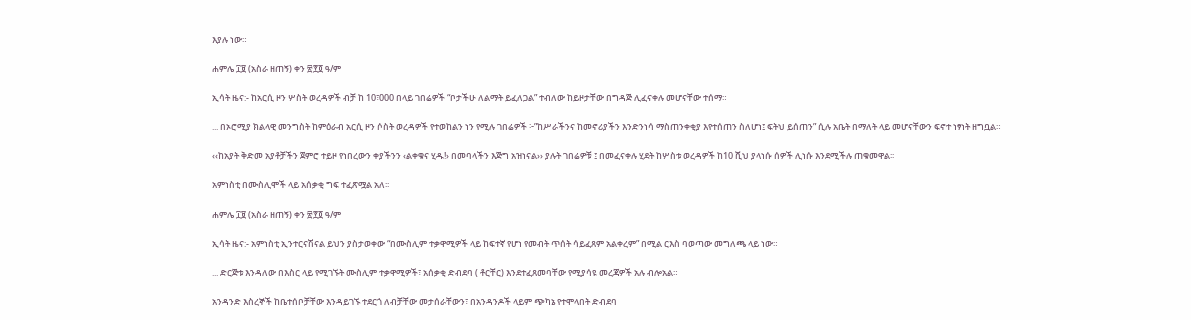እያሉ ነው።

ሐምሌ ፲፱ (አስራ ዘጠኝ) ቀን ፳፻፬ ዓ/ም

ኢሳት ዜና:- ከአርሲ ዞን ሦስት ወረዳዎች ብቻ ከ 10፣000 በላይ ገበሬዎች “ቦታችሁ ለልማት ይፈለጋል” ተብለው ከይዞታቸው በግዳጅ ሊፈናቀሉ መሆናቸው ተሰማ።

... በኦሮሚያ ክልላዊ መንግስት ከምዕራብ አርሲ ዞን ሶስት ወረዳዎች የተወከልን ነን የሚሉ ገበሬዎች ፦”ከሥራችንና ከመኖሪያችን እንድንነሳ ማስጠንቀቂያ እየተሰጠን ስለሆነ፤ ፍትህ ይሰጠን” ሲሉ አቤት በማለት ላይ መሆናቸውን ፍኖተ ነፃነት ዘግቧል።

‹‹ከአያት ቅድመ አያቶቻችን ጀምሮ ተይዞ የነበረውን ቀያችንን ‹ልቀቁና ሂዱ!› በመባላችን እጅግ አዝነናል›› ያሉት ገበሬዎቹ ፤ በመፈናቀሉ ሂደት ከሦስቱ ወረዳዎች ከ10 ሺህ ያላነሱ ሰዎች ሊነሱ እንደሚችሉ ጠቁመዋል፡፡

አምነስቲ በሙስሊሞች ላይ አሰቃቂ ግፍ ተፈጽሟል አለ፡፡

ሐምሌ ፲፱ (አስራ ዘጠኝ) ቀን ፳፻፬ ዓ/ም

ኢሳት ዜና:- አምነስቲ ኢንተርናሽናል ይህን ያስታወቀው “በሙስሊም ተቃዋሚዎች ላይ ከፍተኛ የሆነ የመብት ጥሰት ሳይፈጸም አልቀረም” በሚል ርእስ ባወጣው መግለጫ ላይ ነው።

... ድርጅቱ እንዳለው በእስር ላይ የሚገኙት ሙስሊም ተቃዋሚዎች፣ አሰቃቂ ድብደባ ( ቶርቸር) እንደተፈጸመባቸው የሚያሳዩ መረጃዎች አሉ ብሎአል።

አንዳንድ እስረኞች ከቤተሰቦቻቸው እንዳይገኙ ተደርጎ ለብቻቸው መታሰራቸውን፣ በአንዳንዶች ላይም ጭካኔ የተሞላበት ድብደባ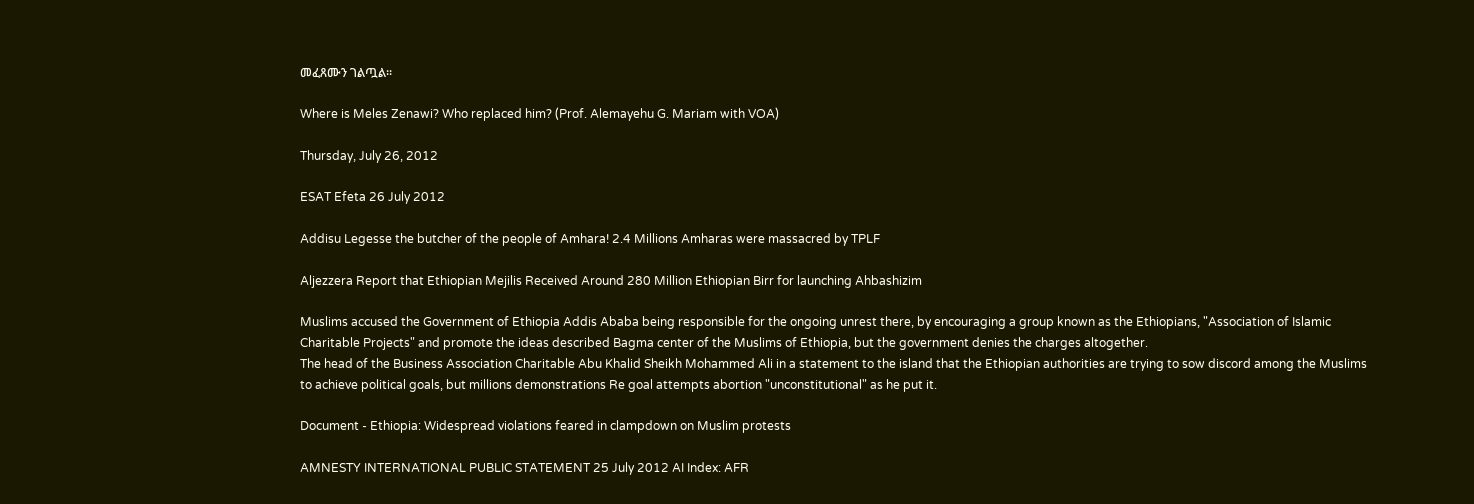መፈጸሙን ገልጧል።

Where is Meles Zenawi? Who replaced him? (Prof. Alemayehu G. Mariam with VOA)

Thursday, July 26, 2012

ESAT Efeta 26 July 2012

Addisu Legesse the butcher of the people of Amhara! 2.4 Millions Amharas were massacred by TPLF

Aljezzera Report that Ethiopian Mejilis Received Around 280 Million Ethiopian Birr for launching Ahbashizim

Muslims accused the Government of Ethiopia Addis Ababa being responsible for the ongoing unrest there, by encouraging a group known as the Ethiopians, "Association of Islamic Charitable Projects" and promote the ideas described Bagma center of the Muslims of Ethiopia, but the government denies the charges altogether.
The head of the Business Association Charitable Abu Khalid Sheikh Mohammed Ali in a statement to the island that the Ethiopian authorities are trying to sow discord among the Muslims to achieve political goals, but millions demonstrations Re goal attempts abortion "unconstitutional" as he put it.

Document - Ethiopia: Widespread violations feared in clampdown on Muslim protests

AMNESTY INTERNATIONAL PUBLIC STATEMENT 25 July 2012 AI Index: AFR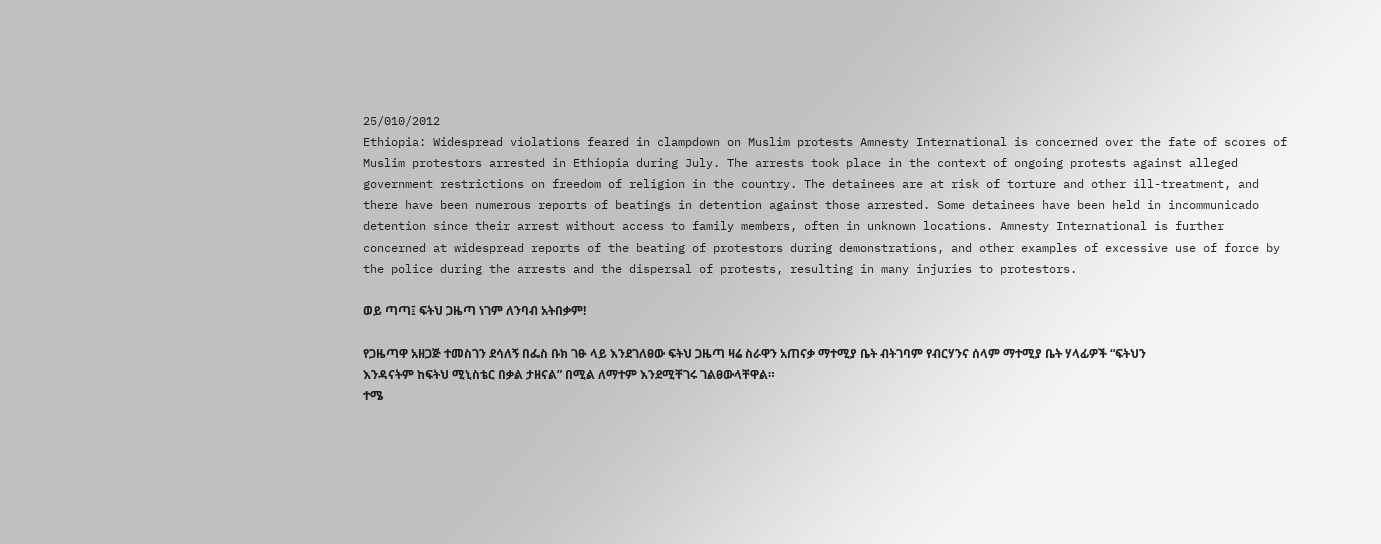25/010/2012
Ethiopia: Widespread violations feared in clampdown on Muslim protests Amnesty International is concerned over the fate of scores of Muslim protestors arrested in Ethiopia during July. The arrests took place in the context of ongoing protests against alleged government restrictions on freedom of religion in the country. The detainees are at risk of torture and other ill-treatment, and there have been numerous reports of beatings in detention against those arrested. Some detainees have been held in incommunicado detention since their arrest without access to family members, often in unknown locations. Amnesty International is further concerned at widespread reports of the beating of protestors during demonstrations, and other examples of excessive use of force by the police during the arrests and the dispersal of protests, resulting in many injuries to protestors.

ወይ ጣጣ፤ ፍትህ ጋዜጣ ነገም ለንባብ አትበቃም!

የጋዜጣዋ አዘጋጅ ተመስገን ደሳለኝ በፌስ ቡክ ገፁ ላይ እንደገለፀው ፍትህ ጋዜጣ ዛሬ ስራዋን አጠናቃ ማተሚያ ቤት ብትገባም የብርሃንና ሰላም ማተሚያ ቤት ሃላፊዎች “ፍትህን እንዳናትም ከፍትህ ሚኒስቴር በቃል ታዘናል” በሚል ለማተም እንደሚቸገሩ ገልፀውላቸዋል።
ተሜ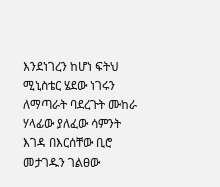እንደነገረን ከሆነ ፍትህ ሚኒስቴር ሄደው ነገሩን ለማጣራት ባደረጉት ሙከራ ሃላፊው ያለፈው ሳምንት እገዳ በእርሰቸው ቢሮ መታገዱን ገልፀው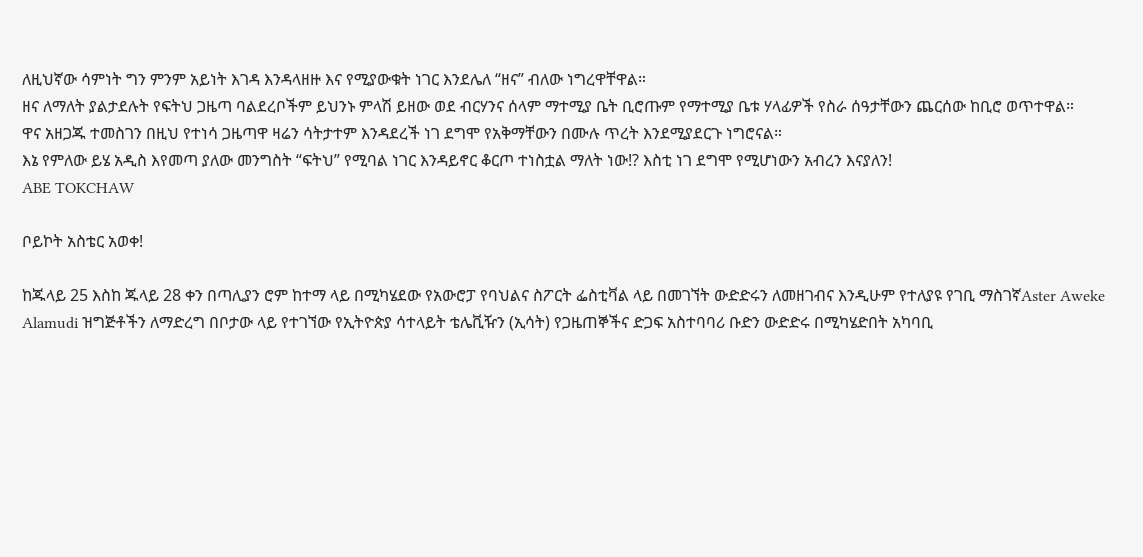ለዚህኛው ሳምነት ግን ምንም አይነት እገዳ እንዳላዘዙ እና የሚያውቁት ነገር እንደሌለ “ዘና” ብለው ነግረዋቸዋል።
ዘና ለማለት ያልታደሉት የፍትህ ጋዜጣ ባልደረቦችም ይህንኑ ምላሽ ይዘው ወደ ብርሃንና ሰላም ማተሚያ ቤት ቢሮጡም የማተሚያ ቤቱ ሃላፊዎች የስራ ሰዓታቸውን ጨርሰው ከቢሮ ወጥተዋል።
ዋና አዘጋጁ ተመስገን በዚህ የተነሳ ጋዜጣዋ ዛሬን ሳትታተም እንዳደረች ነገ ደግሞ የአቅማቸውን በሙሉ ጥረት እንደሚያደርጉ ነግሮናል።
እኔ የምለው ይሄ አዲስ እየመጣ ያለው መንግስት “ፍትህ” የሚባል ነገር እንዳይኖር ቆርጦ ተነስቷል ማለት ነው!? እስቲ ነገ ደግሞ የሚሆነውን አብረን እናያለን!
ABE TOKCHAW

ቦይኮት አስቴር አወቀ!

ከጁላይ 25 እስከ ጁላይ 28 ቀን በጣሊያን ሮም ከተማ ላይ በሚካሄደው የአውሮፓ የባህልና ስፖርት ፌስቲቫል ላይ በመገኘት ውድድሩን ለመዘገብና እንዲሁም የተለያዩ የገቢ ማስገኛAster Aweke Alamudi ዝግጅቶችን ለማድረግ በቦታው ላይ የተገኘው የኢትዮጵያ ሳተላይት ቴሌቪዥን (ኢሳት) የጋዜጠኞችና ድጋፍ አስተባባሪ ቡድን ውድድሩ በሚካሄድበት አካባቢ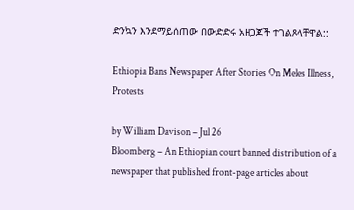ድንኳን እንደማይሰጠው በውድድሩ አዘጋጆች ተገልጾላቸዋል::

Ethiopia Bans Newspaper After Stories On Meles Illness, Protests

by William Davison – Jul 26
Bloomberg – An Ethiopian court banned distribution of a newspaper that published front-page articles about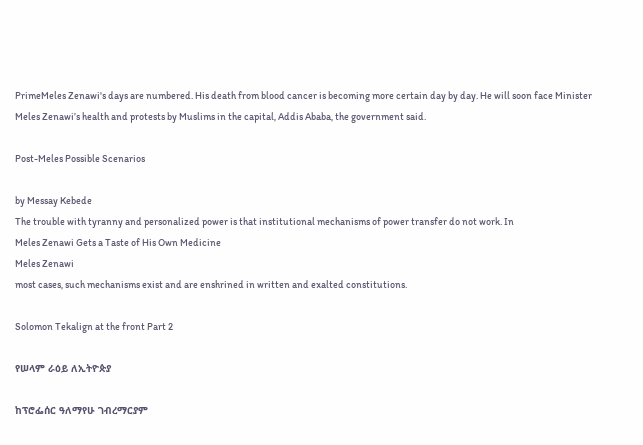PrimeMeles Zenawi's days are numbered. His death from blood cancer is becoming more certain day by day. He will soon face Minister Meles Zenawi’s health and protests by Muslims in the capital, Addis Ababa, the government said.

Post-Meles Possible Scenarios

by Messay Kebede
The trouble with tyranny and personalized power is that institutional mechanisms of power transfer do not work. In
Meles Zenawi Gets a Taste of His Own Medicine
Meles Zenawi
most cases, such mechanisms exist and are enshrined in written and exalted constitutions.

Solomon Tekalign at the front Part 2

የሠላም ራዕይ ለኢትዮጵያ

ከፕሮፌሰር ዓለማየሁ ገብረማርያም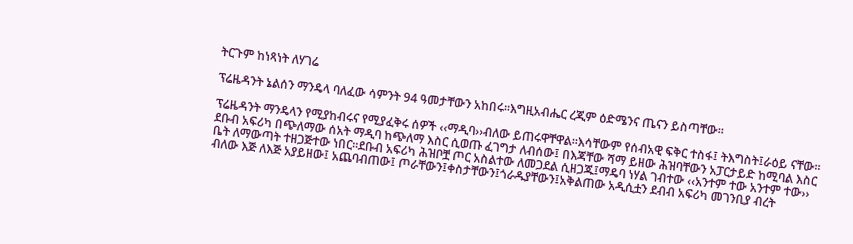ትርጉም ከነጻነት ለሃገሬ

ፕሬዜዳንት ኔልሰን ማንዴላ ባለፈው ሳምንት 94 ዓመታቸውን አከበሩ፡፡እግዚአብሔር ረጂም ዕድሜንና ጤናን ይስጣቸው፡፡

ፕሬዜዳንት ማንዴላን የሚያከብሩና የሚያፈቅሩ ሰዎች ‹‹ማዲባ››ብለው ይጠሩዋቸዋል፡፡እሳቸውም የሰብአዊ ፍቅር ተስፋ፤ ትእግስት፤ራዕይ ናቸው፡፡ ደቡብ አፍሪካ በጭለማው ሰአት ማዲባ ከጭለማ እስር ሲወጡ ፈገግታ ለብሰው፤ በእጃቸው ሻማ ይዘው ሕዝባቸውን አፓርታይድ ከሚባል እስር ቤት ለማውጣት ተዘጋጅተው ነበር፡፡ደቡብ አፍሪካ ሕዝቦቿ ጦር አስልተው ለመጋደል ሲዘጋጁ፤ማዴባ ነሃል ገብተው ‹‹አንተም ተው አንተም ተው›› ብለው እጅ ለእጅ አያይዘው፤ አጨባብጠው፤ ጦራቸውን፤ቀስታቸውን፤ጎራዱያቸውን፤አቅልጠው አዲሲቷን ደብብ አፍሪካ መገንቢያ ብረት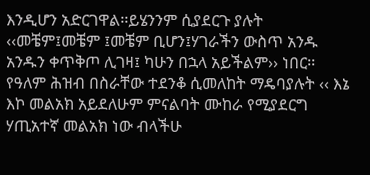እንዲሆን አድርገዋል፡፡ይሄንንም ሲያደርጉ ያሉት ‹‹መቼም፤መቼም ፤መቼም ቢሆን፤ሃገራችን ውስጥ አንዱ አንዱን ቀጥቅጦ ሊገዛ፤ ካሁን በኋላ አይችልም›› ነበር፡፡ የዓለም ሕዝብ በስራቸው ተደንቆ ሲመለከት ማዴባያሉት ‹‹ እኔ እኮ መልአክ አይደለሁም ምናልባት ሙከራ የሚያደርግ ሃጢአተኛ መልአክ ነው ብላችሁ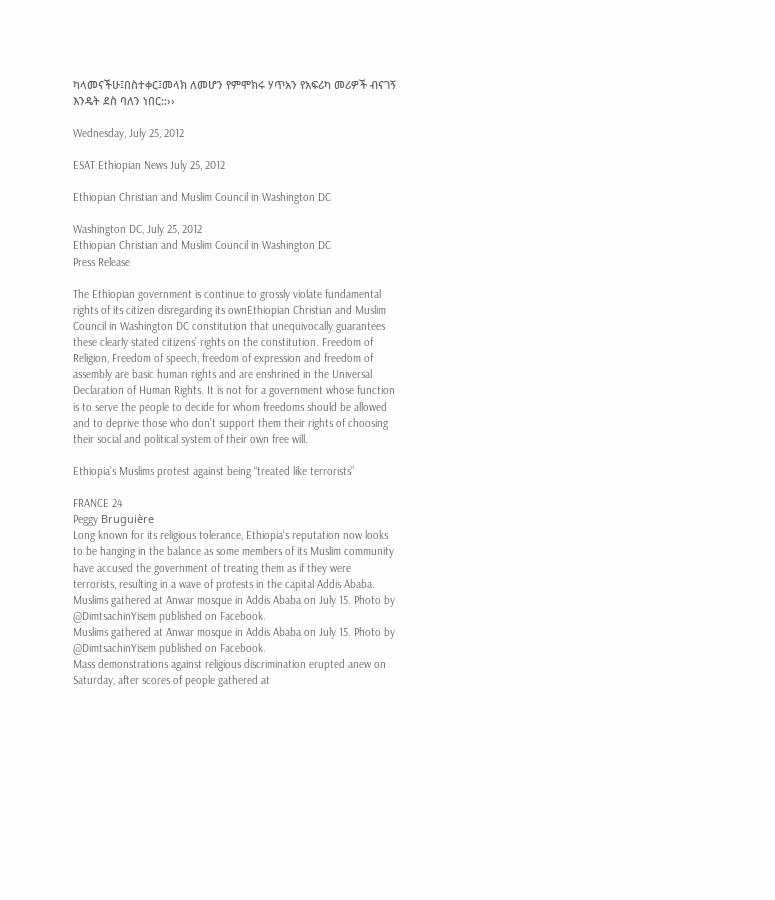ካላመናችሁ፤በስተቀር፤መላክ ለመሆን የምሞክሩ ሃጥአን የአፍሪካ መሪዎች ብናገኝ እንዴት ደስ ባለን ነበር::››

Wednesday, July 25, 2012

ESAT Ethiopian News July 25, 2012

Ethiopian Christian and Muslim Council in Washington DC

Washington DC, July 25, 2012
Ethiopian Christian and Muslim Council in Washington DC
Press Release

The Ethiopian government is continue to grossly violate fundamental rights of its citizen disregarding its ownEthiopian Christian and Muslim Council in Washington DC constitution that unequivocally guarantees these clearly stated citizens’ rights on the constitution. Freedom of Religion, Freedom of speech, freedom of expression and freedom of assembly are basic human rights and are enshrined in the Universal Declaration of Human Rights. It is not for a government whose function is to serve the people to decide for whom freedoms should be allowed and to deprive those who don’t support them their rights of choosing their social and political system of their own free will.

Ethiopia’s Muslims protest against being “treated like terrorists”

FRANCE 24
Peggy Bruguière
Long known for its religious tolerance, Ethiopia’s reputation now looks to be hanging in the balance as some members of its Muslim community have accused the government of treating them as if they were terrorists, resulting in a wave of protests in the capital Addis Ababa.
Muslims gathered at Anwar mosque in Addis Ababa on July 15. Photo by @DimtsachinYisem published on Facebook.
Muslims gathered at Anwar mosque in Addis Ababa on July 15. Photo by @DimtsachinYisem published on Facebook.
Mass demonstrations against religious discrimination erupted anew on Saturday, after scores of people gathered at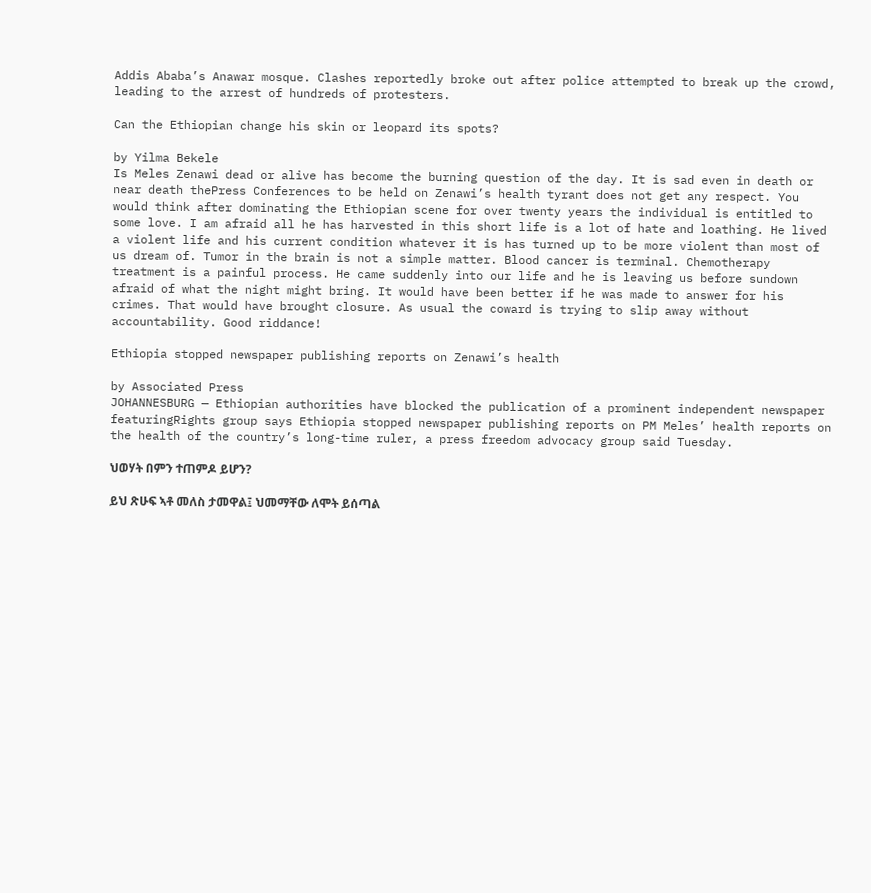Addis Ababa’s Anawar mosque. Clashes reportedly broke out after police attempted to break up the crowd, leading to the arrest of hundreds of protesters.

Can the Ethiopian change his skin or leopard its spots?

by Yilma Bekele
Is Meles Zenawi dead or alive has become the burning question of the day. It is sad even in death or near death thePress Conferences to be held on Zenawi’s health tyrant does not get any respect. You would think after dominating the Ethiopian scene for over twenty years the individual is entitled to some love. I am afraid all he has harvested in this short life is a lot of hate and loathing. He lived a violent life and his current condition whatever it is has turned up to be more violent than most of us dream of. Tumor in the brain is not a simple matter. Blood cancer is terminal. Chemotherapy treatment is a painful process. He came suddenly into our life and he is leaving us before sundown afraid of what the night might bring. It would have been better if he was made to answer for his crimes. That would have brought closure. As usual the coward is trying to slip away without accountability. Good riddance!

Ethiopia stopped newspaper publishing reports on Zenawi’s health

by Associated Press
JOHANNESBURG — Ethiopian authorities have blocked the publication of a prominent independent newspaper featuringRights group says Ethiopia stopped newspaper publishing reports on PM Meles’ health reports on the health of the country’s long-time ruler, a press freedom advocacy group said Tuesday.

ህወሃት በምን ተጠምዶ ይሆን?

ይህ ጽሁፍ ኣቶ መለስ ታመዋል፤ ህመማቸው ለሞት ይሰጣል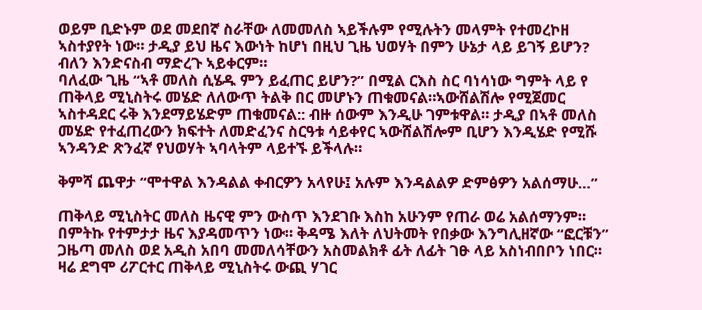ወይም ቢድኑም ወደ መደበኛ ስራቸው ለመመለስ ኣይችሉም የሚሉትን መላምት የተመረኮዘ ኣስተያየት ነው። ታዲያ ይህ ዜና እውነት ከሆነ በዚህ ጊዜ ህወሃት በምን ሁኔታ ላይ ይገኝ ይሆን? ብለን እንድናስብ ማድረጉ ኣይቀርም።
ባለፈው ጊዜ “ኣቶ መለስ ሲሄዱ ምን ይፈጠር ይሆን?” በሚል ርእስ ስር ባነሳነው ግምት ላይ የ ጠቅላይ ሚኒስትሩ መሄድ ለለውጥ ትልቅ በር መሆኑን ጠቁመናል።ኣውሸልሽሎ የሚጀመር ኣስተዳደር ሩቅ እንደማይሄድም ጠቁመናል:: ብዙ ሰውም እንዲሁ ገምቱዋል። ታዲያ በኣቶ መለስ መሄድ የተፈጠረውን ክፍተት ለመድፈንና ስርዓቱ ሳይቀየር ኣውሸልሽሎም ቢሆን እንዲሄድ የሚሹ ኣንዳንድ ጽንፈኛ የህወሃት ኣባላትም ላይተኙ ይችላሉ።

ቅምሻ ጨዋታ “ሞተዋል እንዳልል ቀብርዎን አላየሁ፤ አሉም እንዳልልዎ ድምፅዎን አልሰማሁ…”

ጠቅላይ ሚኒስትር መለስ ዜናዊ ምን ውስጥ እንደገቡ እስከ አሁንም የጠራ ወሬ አልሰማንም። በምትኩ የተምታታ ዜና እያዳመጥን ነው። ቅዳሜ እለት ለህትመት የበቃው እንግሊዘኛው “ፎርቹን” ጋዜጣ መለስ ወደ አዲስ አበባ መመለሳቸውን አስመልክቶ ፊት ለፊት ገፁ ላይ አስነብበቦን ነበር። ዛሬ ደግሞ ሪፖርተር ጠቅላይ ሚኒስትሩ ውጪ ሃገር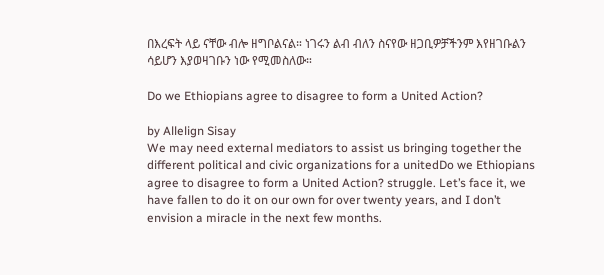በእረፍት ላይ ናቸው ብሎ ዘግቦልናል። ነገሩን ልብ ብለን ስናየው ዘጋቢዎቻችንም እየዘገቡልን ሳይሆን እያወዛገቡን ነው የሚመስለው።

Do we Ethiopians agree to disagree to form a United Action?

by Allelign Sisay
We may need external mediators to assist us bringing together the different political and civic organizations for a unitedDo we Ethiopians agree to disagree to form a United Action? struggle. Let’s face it, we have fallen to do it on our own for over twenty years, and I don’t envision a miracle in the next few months.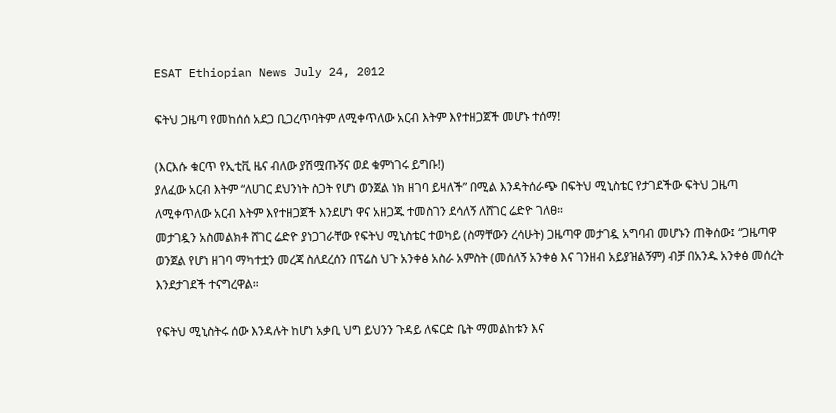ESAT Ethiopian News July 24, 2012

ፍትህ ጋዜጣ የመከሰሰ አደጋ ቢጋረጥባትም ለሚቀጥለው አርብ እትም እየተዘጋጀች መሆኑ ተሰማ!

(እርእሱ ቁርጥ የኢቲቪ ዜና ብለው ያሽሟጡኝና ወደ ቁምነገሩ ይግቡ!)
ያለፈው አርብ እትም “ለሀገር ደህንነት ስጋት የሆነ ወንጀል ነክ ዘገባ ይዛለች” በሚል እንዳትሰራጭ በፍትህ ሚኒስቴር የታገደችው ፍትህ ጋዜጣ ለሚቀጥለው አርብ እትም እየተዘጋጀች እንደሆነ ዋና አዘጋጁ ተመስገን ደሳለኝ ለሸገር ሬድዮ ገለፀ።
መታገዷን አስመልክቶ ሸገር ሬድዮ ያነጋገራቸው የፍትህ ሚኒስቴር ተወካይ (ስማቸውን ረሳሁት) ጋዜጣዋ መታገዷ አግባብ መሆኑን ጠቅሰው፤ “ጋዜጣዋ ወንጀል የሆነ ዘገባ ማካተቷን መረጃ ስለደረሰን በፕሬስ ህጉ አንቀፅ አስራ አምስት (መሰለኝ አንቀፅ እና ገንዘብ አይያዝልኝም) ብቻ በአንዱ አንቀፅ መሰረት እንደታገደች ተናግረዋል።

የፍትህ ሚኒስትሩ ሰው እንዳሉት ከሆነ አቃቢ ህግ ይህንን ጉዳይ ለፍርድ ቤት ማመልከቱን እና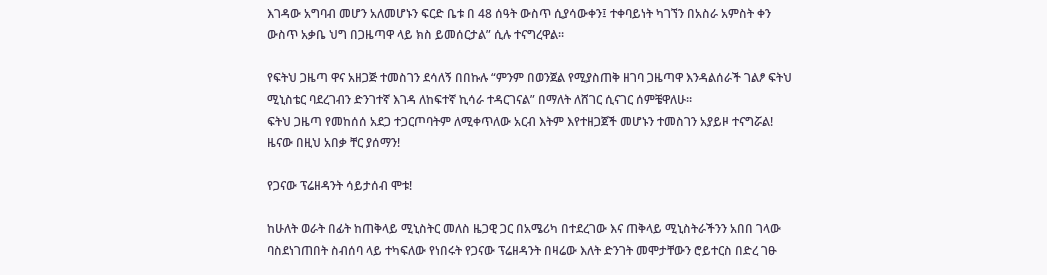እገዳው አግባብ መሆን አለመሆኑን ፍርድ ቤቱ በ 48 ሰዓት ውስጥ ሲያሳውቀን፤ ተቀባይነት ካገኘን በአስራ አምስት ቀን ውስጥ አቃቤ ህግ በጋዜጣዋ ላይ ክስ ይመሰርታል” ሲሉ ተናግረዋል።

የፍትህ ጋዜጣ ዋና አዘጋጅ ተመስገን ደሳለኝ በበኩሉ “ምንም በወንጀል የሚያስጠቅ ዘገባ ጋዜጣዋ እንዳልሰራች ገልፆ ፍትህ ሚኒስቴር ባደረገብን ድንገተኛ እገዳ ለከፍተኛ ኪሳራ ተዳርገናል” በማለት ለሸገር ሲናገር ሰምቼዋለሁ።
ፍትህ ጋዜጣ የመከሰሰ አደጋ ተጋርጦባትም ለሚቀጥለው አርብ እትም እየተዘጋጀች መሆኑን ተመስገን አያይዞ ተናግሯል!
ዜናው በዚህ አበቃ ቸር ያሰማን!

የጋናው ፕሬዘዳንት ሳይታሰብ ሞቱ!

ከሁለት ወራት በፊት ከጠቅላይ ሚኒስትር መለስ ዜጋዊ ጋር በአሜሪካ በተደረገው እና ጠቅላይ ሚኒስትራችንን አበበ ገላው ባስደነገጠበት ስብሰባ ላይ ተካፍለው የነበሩት የጋናው ፕሬዘዳንት በዛሬው እለት ድንገት መሞታቸውን ሮይተርስ በድረ ገፁ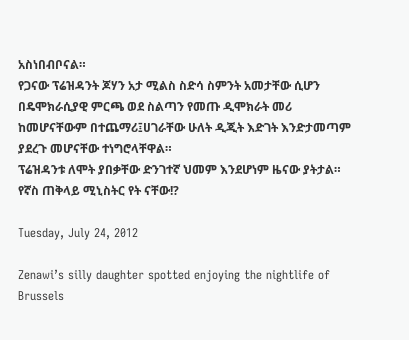አስነበብቦናል።
የጋናው ፕሬዝዳንት ጆሃን አታ ሚልስ ስድሳ ስምንት አመታቸው ሲሆን በዴሞክራሲያዊ ምርጫ ወደ ስልጣን የመጡ ዲሞክራት መሪ ከመሆናቸውም በተጨማሪ፤ሀገራቸው ሁለት ዲጂት እድገት እንድታመጣም ያደረጉ መሆናቸው ተነግሮላቸዋል።
ፕሬዝዳንቱ ለሞት ያበቃቸው ድንገተኛ ህመም እንደሆነም ዜናው ያትታል።
የኛስ ጠቅላይ ሚኒስትር የት ናቸው!?

Tuesday, July 24, 2012

Zenawi’s silly daughter spotted enjoying the nightlife of Brussels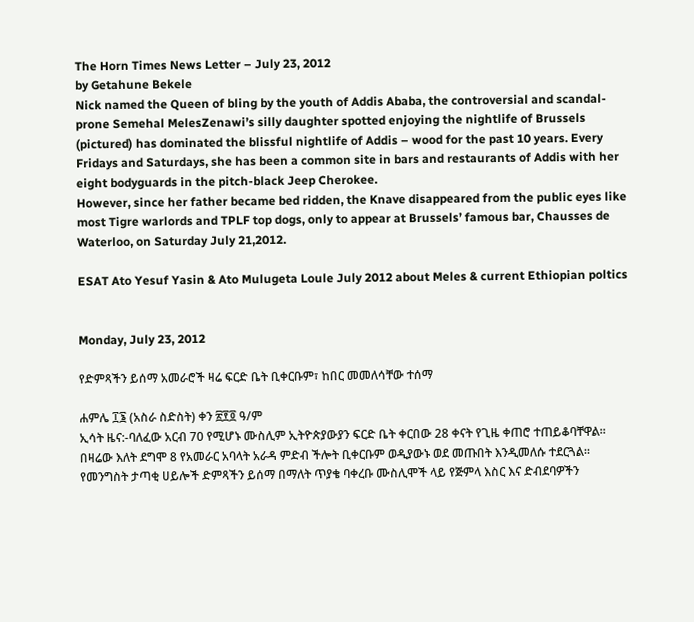The Horn Times News Letter – July 23, 2012
by Getahune Bekele
Nick named the Queen of bling by the youth of Addis Ababa, the controversial and scandal-prone Semehal MelesZenawi’s silly daughter spotted enjoying the nightlife of Brussels (pictured) has dominated the blissful nightlife of Addis – wood for the past 10 years. Every Fridays and Saturdays, she has been a common site in bars and restaurants of Addis with her eight bodyguards in the pitch-black Jeep Cherokee.
However, since her father became bed ridden, the Knave disappeared from the public eyes like most Tigre warlords and TPLF top dogs, only to appear at Brussels’ famous bar, Chausses de Waterloo, on Saturday July 21,2012.

ESAT Ato Yesuf Yasin & Ato Mulugeta Loule July 2012 about Meles & current Ethiopian poltics


Monday, July 23, 2012

የድምጻችን ይሰማ አመራሮች ዛሬ ፍርድ ቤት ቢቀርቡም፣ ከበር መመለሳቸው ተሰማ

ሐምሌ ፲፮ (አስራ ስድስት) ቀን ፳፻፬ ዓ/ም
ኢሳት ዜና:-ባለፈው አርብ 70 የሚሆኑ ሙስሊም ኢትዮጵያውያን ፍርድ ቤት ቀርበው 28 ቀናት የጊዜ ቀጠሮ ተጠይቆባቸዋል። በዛሬው እለት ደግሞ 8 የአመራር አባላት አራዳ ምድብ ችሎት ቢቀርቡም ወዲያውኑ ወደ መጡበት እንዲመለሱ ተደርጓል።
የመንግስት ታጣቂ ሀይሎች ድምጻችን ይሰማ በማለት ጥያቄ ባቀረቡ ሙስሊሞች ላይ የጅምላ እስር እና ድብደባዎችን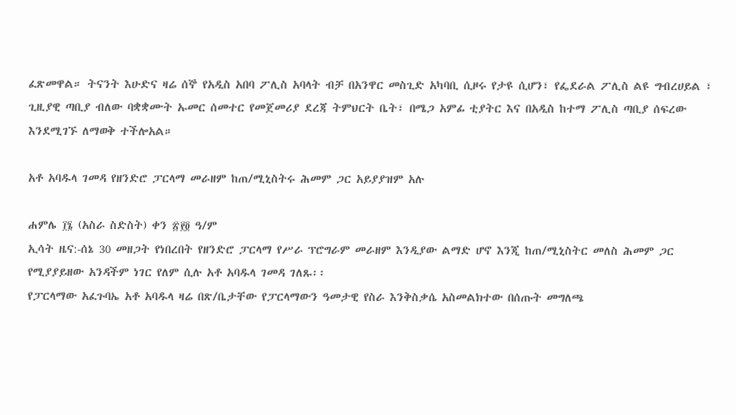ፈጽመዋል። ትናንት እሁድና ዛሬ ሰኞ የአዲስ አበባ ፖሊስ አባላት ብቻ በአንዋር መስጊድ አካባቢ ሲዞሩ የታዩ ሲሆን፣ የፌደራል ፖሊስ ልዩ ግብረሀይል ፣ ጊዚያዊ ጣቢያ ብለው ባቋቋሙት ኡመር ሰመተር የመጀመሪያ ደረጃ ትምህርት ቤት፣ በሜጋ አምፊ ቲያትር እና በአዲስ ከተማ ፖሊስ ጣቢያ ሰፍረው እንደሚገኙ ለማወቅ ተችሎአል።

አቶ አባዱላ ገመዳ የዘንድሮ ፓርላማ መራዘም ከጠ/ሚኒስትሩ ሕመም ጋር አይያያዝም አሉ

ሐምሌ ፲፮ (አስራ ስድስት) ቀን ፳፻፬ ዓ/ም
ኢሳት ዜና:-ሰኔ 30 መዘጋት የነበረበት የዘንድሮ ፓርላማ የሥራ ፕሮግራም መራዘም እንዲያው ልማድ ሆኖ እንጂ ከጠ/ሚኒስትር መለስ ሕመም ጋር የሚያያይዘው አንዳችም ነገር የለም ሲሉ አቶ አባዱላ ገመዳ ገለጹ፡፡
የፓርላማው አፈጉባኤ አቶ አባዱላ ዛሬ በጽ/ቤታቸው የፓርላማውን ዓመታዊ የስራ እንቅስቃሴ አስመልክተው በሰጡት መግለጫ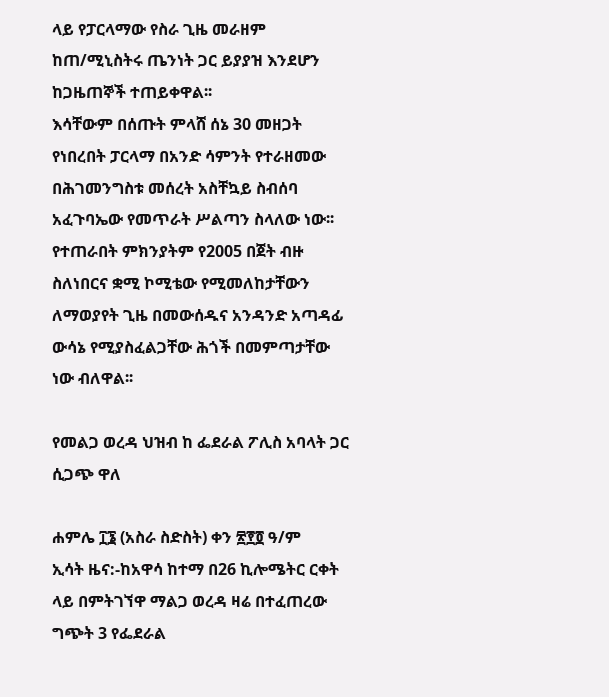ላይ የፓርላማው የስራ ጊዜ መራዘም ከጠ/ሚኒስትሩ ጤንነት ጋር ይያያዝ እንደሆን ከጋዜጠኞች ተጠይቀዋል፡፡
እሳቸውም በሰጡት ምላሸ ሰኔ 30 መዘጋት የነበረበት ፓርላማ በአንድ ሳምንት የተራዘመው
በሕገመንግስቱ መሰረት አስቸኳይ ስብሰባ አፈጉባኤው የመጥራት ሥልጣን ስላለው ነው፡፡
የተጠራበት ምክንያትም የ2005 በጀት ብዙ ስለነበርና ቋሚ ኮሚቴው የሚመለከታቸውን ለማወያየት ጊዜ በመውሰዱና አንዳንድ አጣዳፊ ውሳኔ የሚያስፈልጋቸው ሕጎች በመምጣታቸው ነው ብለዋል፡፡

የመልጋ ወረዳ ህዝብ ከ ፌደራል ፖሊስ አባላት ጋር ሲጋጭ ዋለ

ሐምሌ ፲፮ (አስራ ስድስት) ቀን ፳፻፬ ዓ/ም
ኢሳት ዜና:-ከአዋሳ ከተማ በ26 ኪሎሜትር ርቀት ላይ በምትገኘዋ ማልጋ ወረዳ ዛሬ በተፈጠረው ግጭት 3 የፌደራል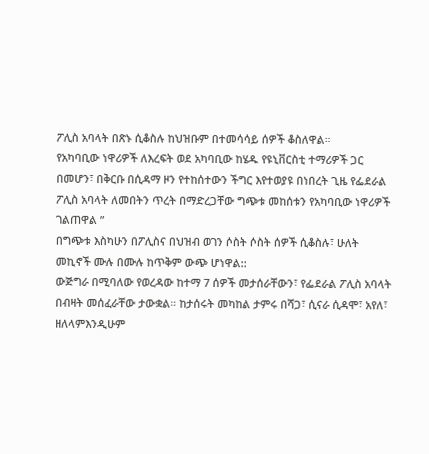ፖሊስ አባላት በጽኑ ሲቆስሉ ከህዝቡም በተመሳሳይ ሰዎች ቆስለዋል።
የአካባቢው ነዋሪዎች ለእረፍት ወደ አካባቢው ከሄዱ የዩኒቨርስቲ ተማሪዎች ጋር በመሆን፣ በቅርቡ በሲዳማ ዞን የተከሰተውን ችግር እየተወያዩ በነበረት ጊዜ የፌደራል ፖሊስ አባላት ለመበትን ጥረት በማድረጋቸው ግጭቱ መከሰቱን የአካባቢው ነዋሪዎች ገልጠዋል ”
በግጭቱ እስካሁን በፖሊስና በህዝብ ወገን ሶስት ሶስት ሰዎች ሲቆስሉ፣ ሁለት መኪኖች ሙሉ በሙሉ ከጥቅም ውጭ ሆነዋል::
ውጅግራ በሚባለው የወረዳው ከተማ 7 ሰዎች መታሰራቸውን፣ የፌደራል ፖሊስ አባላት በብዛት መሰፈራቸው ታውቋል። ከታሰሩት መካከል ታምሩ በሻጋ፣ ሲናራ ሲዳሞ፣ አየለ፣ ዘለላምእንዲሁም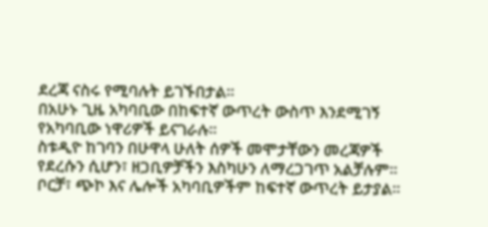ደረጃ ናስሩ የሚባሉት ይገኙበታል።
በአሁኑ ጊዜ አካባቢው በከፍተኛ ውጥረት ውስጥ እንደሚገኝ የአካባቢው ነዋሪዎች ይናገራሉ።
ስቱዲዮ ከገባን በሁዋላ ሁለት ሰዎች መሞታቸውን መረጃዎች የደረሱን ሲሆን፣ ዘጋቢዎቻችን እስካሁን ለማረጋገጥ አልቻሉም።
ቦርቻ፣ ጭኮ እና ሌሎች አካባቢዎችም ከፍተኛ ውጥረት ይታያል።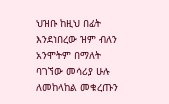ህዝቡ ከዚህ በፊት እንደነበረው ዝም ብለን አንሞትም በማለት ባገኘው መሳሪያ ሁሉ ለመከላከል መቁረጡን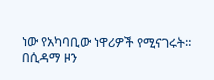ነው የአካባቢው ነዋሪዎች የሚናገሩት።
በሲዳማ ዞን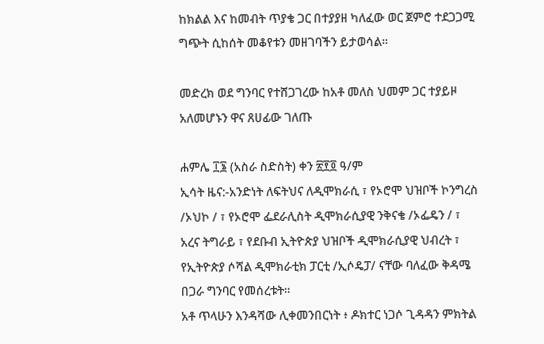ከክልል እና ከመብት ጥያቄ ጋር በተያያዘ ካለፈው ወር ጀምሮ ተደጋጋሚ ግጭት ሲከሰት መቆየቱን መዘገባችን ይታወሳል።

መድረክ ወደ ግንባር የተሸጋገረው ከአቶ መለስ ህመም ጋር ተያይዞ አለመሆኑን ዋና ጸሀፊው ገለጡ

ሐምሌ ፲፮ (አስራ ስድስት) ቀን ፳፻፬ ዓ/ም
ኢሳት ዜና:-አንድነት ለፍትህና ለዲሞክራሲ ፣ የኦሮሞ ህዝቦች ኮንግረስ /ኦህኮ / ፣ የኦሮሞ ፌደራሊስት ዲሞክራሲያዊ ንቅናቄ /ኦፌዴን / ፣ አረና ትግራይ ፣ የደቡብ ኢትዮጵያ ህዝቦች ዲሞክራሲያዊ ህብረት ፣ የኢትዮጵያ ሶሻል ዲሞክራቲክ ፓርቲ /ኢሶዴፓ/ ናቸው ባለፈው ቅዳሜ በጋራ ግንባር የመሰረቱት።
አቶ ጥላሁን እንዳሻው ሊቀመንበርነት ፥ ዶክተር ነጋሶ ጊዳዳን ምክትል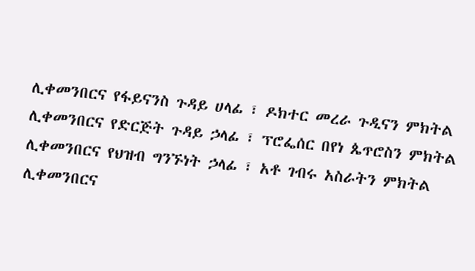ሊቀመንበርና የፋይናንስ ጉዳይ ሀላፊ ፣ ዶክተር መረራ ጉዲናን ምክትል ሊቀመንበርና የድርጅት ጉዳይ ኃላፊ ፣ ፕሮፌሰር በየነ ጴጥሮስን ምክትል ሊቀመንበርና የህዝብ ግንኙነት ኃላፊ ፣ አቶ ገብሩ አስራትን ምክትል ሊቀመንበርና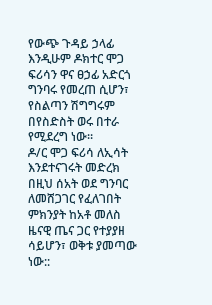የውጭ ጉዳይ ኃላፊ እንዲሁም ዶክተር ሞጋ ፍሪሳን ዋና ፀኃፊ አድርጎ ግንባሩ የመረጠ ሲሆን፣ የስልጣን ሽግግሩም በየስድስት ወሩ በተራ የሚደረግ ነው።
ዶ/ር ሞጋ ፍሪሳ ለኢሳት እንደተናገሩት መድረክ በዚህ ሰአት ወደ ግንባር ለመሸጋገር የፈለገበት ምክንያት ከአቶ መለስ ዜናዊ ጤና ጋር የተያያዘ ሳይሆን፣ ወቅቱ ያመጣው ነው::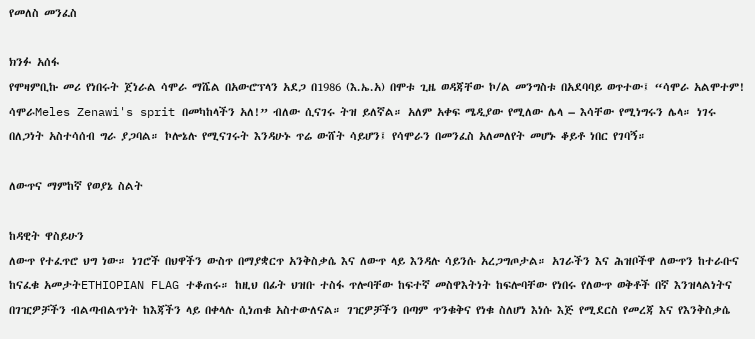የመለስ መንፈስ

ክንፉ አሰፋ
የሞዛምቢኩ መሪ የነበሩት ጀነራል ሳሞራ ማሼል በአውሮፕላን አደጋ በ1986 (እ.ኤ.አ) በሞቱ ጊዜ ወዳጃቸው ኮ/ል መንግስቱ በአደባባይ ወጥተው፤ “ሳሞራ አልሞተም! ሳሞራMeles Zenawi's sprit በመካከላችን አለ!” ብለው ሲናገሩ ትዝ ይለኛል። አለም አቀፍ ሜዲያው የሚለው ሌላ – እሳቸው የሚነግሩን ሌላ። ነገሩ በለጋነት አስተሳሰብ ግራ ያጋባል። ኮሎኔሉ የሚናገሩት እንዳሁኑ ጥሬ ውሸት ሳይሆን፤ የሳሞራን በመንፈስ አለመለየት መሆኑ ቆይቶ ነበር የገባኝ።

ለውጥና ማምከኛ የወያኔ ስልት

ከዳዊት ዋስይሁን
ለውጥ የተፈጥሮ ህግ ነው። ነገሮች በህዋችን ውስጥ በማያቋርጥ አንቅስቃሴ እና ለውጥ ላይ እንዳሉ ሳይንሱ አረጋግጦታል። አገራችን እና ሕዝቦችዋ ለውጥን ከተራቡና ከናፈቁ አመታትETHIOPIAN FLAG ተቆጠሩ። ከዚህ በፊት ህዝቡ ተስፋ ጥሎባቸው ከፍተኛ መስዋእትነት ከፍሎባቸው የነበሩ የለውጥ ወቅቶች በኛ እንዝላልነትና በገዢዎቻችን ብልጣብልጥነት ከእጃችን ላይ በቀላሉ ሲነጠቁ አስተውለናል። ገዢዎቻችን በጣም ጥንቁቅና የነቁ ስለሆነ እነሱ እጅ የሚደርስ የመረጃ እና የእንቅስቃሴ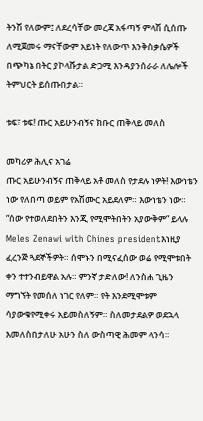ትንሽ የለውም፤ ለደረሳቸው መረጃ አፋጣኝ ምላሽ ሲሰጡ ለሚጀመሩ ማናቸውም አይነት የለውጥ እንቅስቃሴዎች በጭካኔ በትር ያኮላሹታል ድጋሚ እንዳያንሰራራ ለሌሎች ትምህርት ይሰጡበታል።

ቱፍ፣ ቱፍ! ጡር አይሁንብኝና ክቡር ጠቅላይ መለስ

መካሪዎ ሕሊና አገሬ
ጡር አይሁንብኝና ጠቅላይ አቶ መለስ የታደሉ ነዎት! እውነቴን ነው የለበጣ ወይም የአሽሙር አይደለም። እውነቴን ነው። “ሰው የተወለደበትን እንጂ የሚሞትበትን አያውቅም” ይላሉ Meles Zenawi with Chines presidentእነዚያ ፈረንጅ ጓደኞችዎት። ሰሞኑን በሚናፈሰው ወሬ የሚሞቱበት ቀን ተተንብይዋል አሉ። ምንኛ ታድለው! ለንስሐ ጊዜን ማግኘት የመሰለ ነገር የለም። የት እንደሚሞቱም ሳያውቁየሚቀሩ አይመስለኝም። ስለመታደልዎ ወደኋላ እመለስበታለሁ አሁን ስለ ውስጣዊ ሕመም ላንሳ።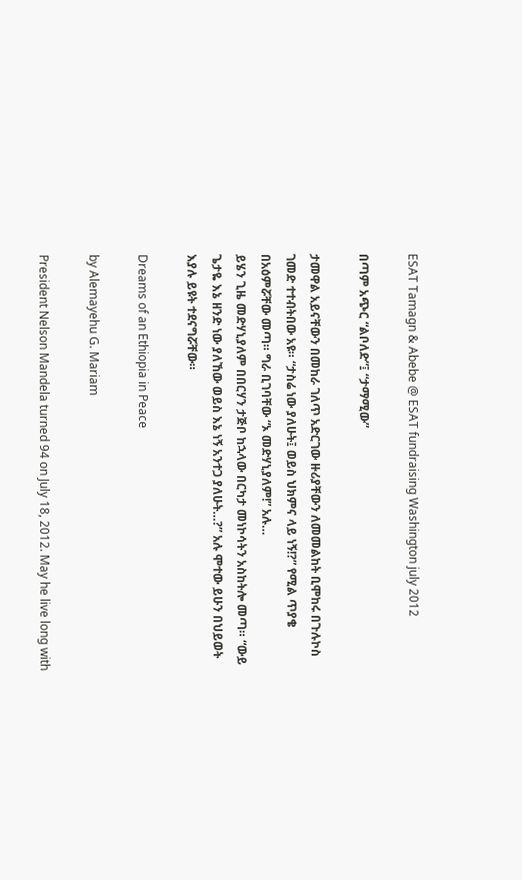ESAT Tamagn & Abebe @ ESAT fundraising Washington july 2012

በጣም አጭር “ልቦለድ”፤ “ታማሚው”

ታመዋል አይናቸውን በመከራ ገለጥ አድርገው ዙሪያቸውን ለመመልከት ቢሞከሩ በጉሉኮስ ገመድ ተተብትበው አዩ። “ታስሬ ነው ያለሁት፤ ወይስ ህክምና ላይ ነኝ!?” የሚል ጥያቄ በአዕምሯቸው መጣ። ግራ ቢገባቸው “ኦ መድሃኒያለም!” አሉ…
ይሄን ጊዜ መድሃኒያለም በበርሃን ታጅቦ ከኋላው በርካታ መነኮሳትን አስከትሎ መጣ። “ውይ ጌታዬ እኔ ዘንድ ነው ያለኸው ወይስ እኔ ነኝ አንተጋ ያለሁት…?” አሉ ሞተው ይሁን በህይወት እያሉ ይዩት ተደናግሯቸው።

Dreams of an Ethiopia in Peace

by Alemayehu G. Mariam

President Nelson Mandela turned 94 on July 18, 2012. May he live long with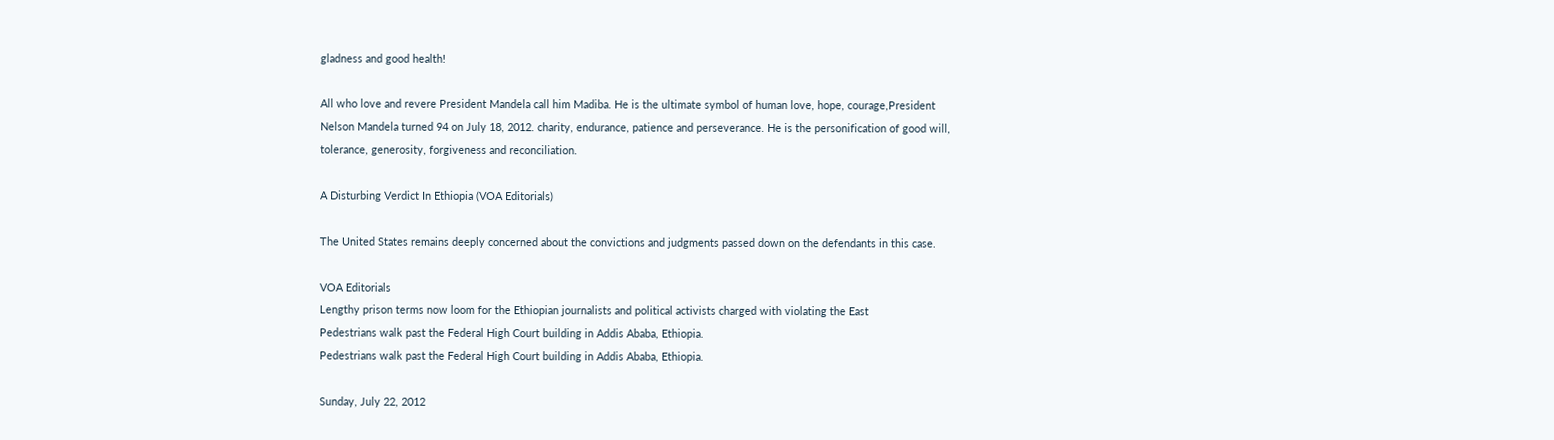gladness and good health!

All who love and revere President Mandela call him Madiba. He is the ultimate symbol of human love, hope, courage,President Nelson Mandela turned 94 on July 18, 2012. charity, endurance, patience and perseverance. He is the personification of good will, tolerance, generosity, forgiveness and reconciliation.

A Disturbing Verdict In Ethiopia (VOA Editorials)

The United States remains deeply concerned about the convictions and judgments passed down on the defendants in this case.

VOA Editorials
Lengthy prison terms now loom for the Ethiopian journalists and political activists charged with violating the East
Pedestrians walk past the Federal High Court building in Addis Ababa, Ethiopia.
Pedestrians walk past the Federal High Court building in Addis Ababa, Ethiopia.

Sunday, July 22, 2012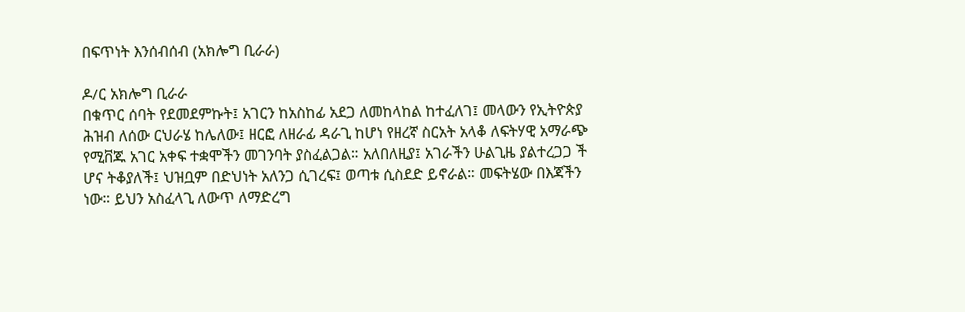በፍጥነት እንሰብሰብ (አክሎግ ቢራራ)

ዶ/ር አክሎግ ቢራራ
በቁጥር ሰባት የደመደምኩት፤ አገርን ከአስከፊ አደጋ ለመከላከል ከተፈለገ፤ መላውን የኢትዮጵያ ሕዝብ ለሰው ርህራሄ ከሌለው፤ ዘርፎ ለዘራፊ ዳራጊ ከሆነ የዘረኛ ስርአት አላቆ ለፍትሃዊ አማራጭ የሚቨጁ አገር አቀፍ ተቋሞችን መገንባት ያስፈልጋል። አለበለዚያ፤ አገራችን ሁልጊዜ ያልተረጋጋ ች ሆና ትቆያለች፤ ህዝቧም በድህነት አለንጋ ሲገረፍ፤ ወጣቱ ሲስደድ ይኖራል። መፍትሄው በእጃችን ነው። ይህን አስፈላጊ ለውጥ ለማድረግ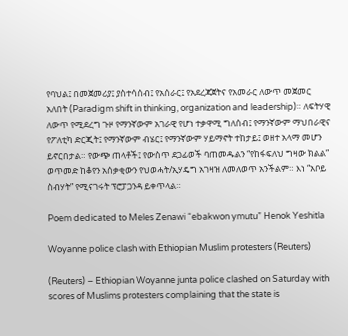የባህል፤ በመጀመሪያ፤ ያስተሳሰብ፤ የአሰራር፤ የአደረጃጀትና የአመራር ለውጥ መጀመር አለበት (Paradigm shift in thinking, organization and leadership)። ለፍትሃዊ ለውጥ የሚደረግ ጉዞ የማንኛውም አገራዊ የሆነ ተቃዋሚ ግለሰብ፤ የማንኛውም ማህበራዊና የፖለቲካ ድርጂት፤ የማንኛውም ብሄር፤ የማንኛውም ሃይማኖት ተከታይ፤ ወዘተ አላማ መሆን ይኖርበታል። የውጭ ጠላቶች፤ የውስጥ ደጋፊወች ባጠመዱልን “የከፋፍለህ ግዛው ክልል” ወጥመድ ከቆየን አሰቃቂውን የህወሓት/ኢሃዴግ አገዛዝ ለመለወጥ አንችልም። እነ “አቦይ ስብሃት” የሚናገሩት ፕሮፓጋንዳ ይቀጥላል።

Poem dedicated to Meles Zenawi “ebakwon ymutu” Henok Yeshitla

Woyanne police clash with Ethiopian Muslim protesters (Reuters)

(Reuters) – Ethiopian Woyanne junta police clashed on Saturday with scores of Muslims protesters complaining that the state is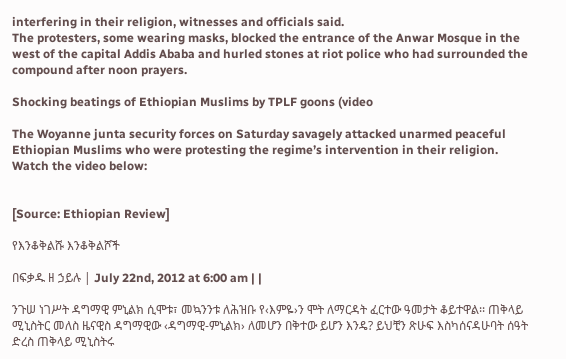interfering in their religion, witnesses and officials said.
The protesters, some wearing masks, blocked the entrance of the Anwar Mosque in the west of the capital Addis Ababa and hurled stones at riot police who had surrounded the compound after noon prayers.

Shocking beatings of Ethiopian Muslims by TPLF goons (video

The Woyanne junta security forces on Saturday savagely attacked unarmed peaceful Ethiopian Muslims who were protesting the regime’s intervention in their religion. Watch the video below:


[Source: Ethiopian Review]

የእንቆቅልሹ እንቆቅልሾች

በፍቃዱ ዘ ኃይሉ | July 22nd, 2012 at 6:00 am | |

ንጉሠ ነገሥት ዳግማዊ ምኒልክ ሲሞቱ፣ መኳንንቱ ለሕዝቡ የ‹እምዬ›ን ሞት ለማርዳት ፈርተው ዓመታት ቆይተዋል፡፡ ጠቅላይ ሚኒስትር መለስ ዜናዊስ ዳግማዊው ‹ዳግማዊ-ምኒልክ› ለመሆን በቅተው ይሆን እንዴ? ይህቺን ጽሁፍ እስካሰናዳሁባት ሰዓት ድረስ ጠቅላይ ሚኒስትሩ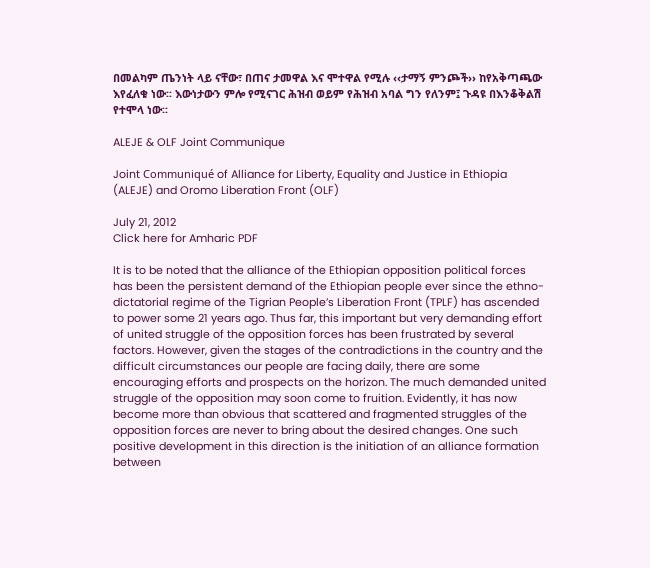በመልካም ጤንነት ላይ ናቸው፣ በጠና ታመዋል እና ሞተዋል የሚሉ ‹‹ታማኝ ምንጮች›› ከየአቅጣጫው እየፈለቁ ነው፡፡ እውነታውን ምሎ የሚናገር ሕዝብ ወይም የሕዝብ አባል ግን የለንም፤ ጉዳዩ በእንቆቅልሽ የተሞላ ነው፡፡

ALEJE & OLF Joint Communique

Joint Communiqué of Alliance for Liberty, Equality and Justice in Ethiopia (ALEJE) and Oromo Liberation Front (OLF)

July 21, 2012
Click here for Amharic PDF

It is to be noted that the alliance of the Ethiopian opposition political forces has been the persistent demand of the Ethiopian people ever since the ethno-dictatorial regime of the Tigrian People’s Liberation Front (TPLF) has ascended to power some 21 years ago. Thus far, this important but very demanding effort of united struggle of the opposition forces has been frustrated by several factors. However, given the stages of the contradictions in the country and the difficult circumstances our people are facing daily, there are some encouraging efforts and prospects on the horizon. The much demanded united struggle of the opposition may soon come to fruition. Evidently, it has now become more than obvious that scattered and fragmented struggles of the opposition forces are never to bring about the desired changes. One such positive development in this direction is the initiation of an alliance formation between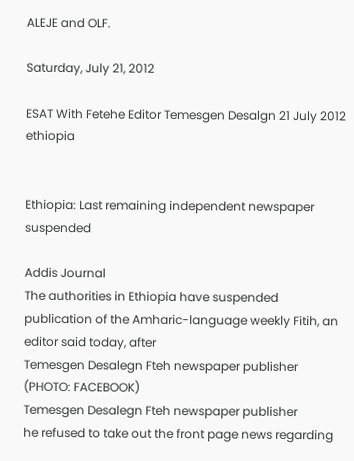ALEJE and OLF.

Saturday, July 21, 2012

ESAT With Fetehe Editor Temesgen Desalgn 21 July 2012 ethiopia


Ethiopia: Last remaining independent newspaper suspended

Addis Journal
The authorities in Ethiopia have suspended publication of the Amharic-language weekly Fitih, an editor said today, after
Temesgen Desalegn Fteh newspaper publisher (PHOTO: FACEBOOK)
Temesgen Desalegn Fteh newspaper publisher
he refused to take out the front page news regarding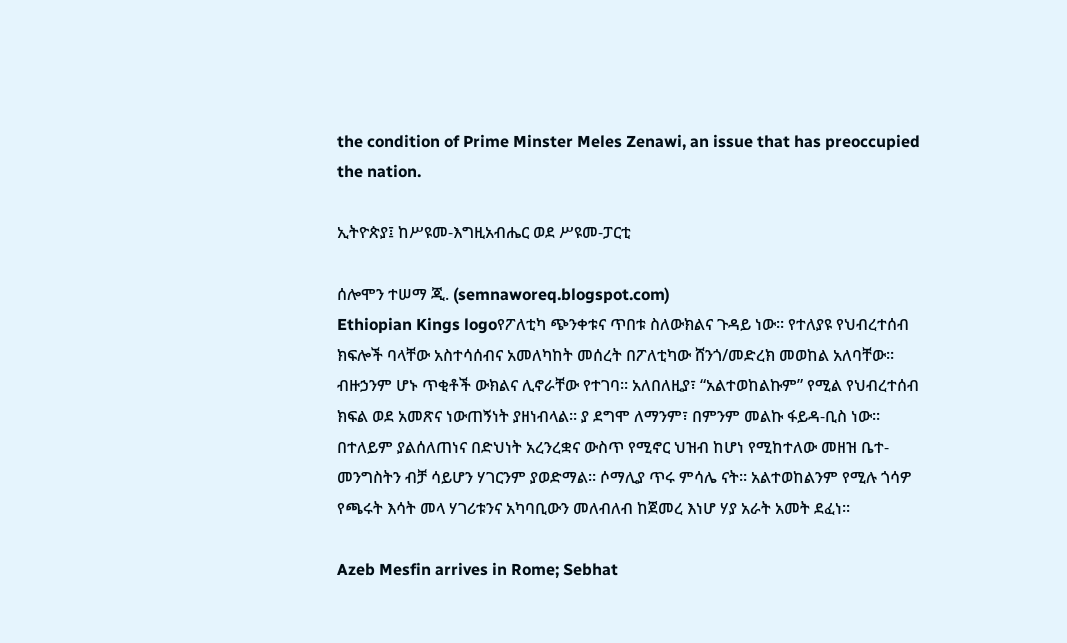the condition of Prime Minster Meles Zenawi, an issue that has preoccupied the nation.

ኢትዮጵያ፤ ከሥዩመ-እግዚአብሔር ወደ ሥዩመ-ፓርቲ

ሰሎሞን ተሠማ ጂ. (semnaworeq.blogspot.com)
Ethiopian Kings logoየፖለቲካ ጭንቀቱና ጥበቱ ስለውክልና ጉዳይ ነው፡፡ የተለያዩ የህብረተሰብ ክፍሎች ባላቸው አስተሳሰብና አመለካከት መሰረት በፖለቲካው ሸንጎ/መድረክ መወከል አለባቸው፡፡ ብዙኃንም ሆኑ ጥቂቶች ውክልና ሊኖራቸው የተገባ፡፡ አለበለዚያ፣ “አልተወከልኩም” የሚል የህብረተሰብ ክፍል ወደ አመጽና ነውጠኝነት ያዘነብላል፡፡ ያ ደግሞ ለማንም፣ በምንም መልኩ ፋይዳ-ቢስ ነው፡፡ በተለይም ያልሰለጠነና በድህነት አረንረቋና ውስጥ የሚኖር ህዝብ ከሆነ የሚከተለው መዘዝ ቤተ-መንግስትን ብቻ ሳይሆን ሃገርንም ያወድማል፡፡ ሶማሊያ ጥሩ ምሳሌ ናት፡፡ አልተወከልንም የሚሉ ጎሳዎ የጫሩት እሳት መላ ሃገሪቱንና አካባቢውን መለብለብ ከጀመረ እነሆ ሃያ አራት አመት ደፈነ፡፡

Azeb Mesfin arrives in Rome; Sebhat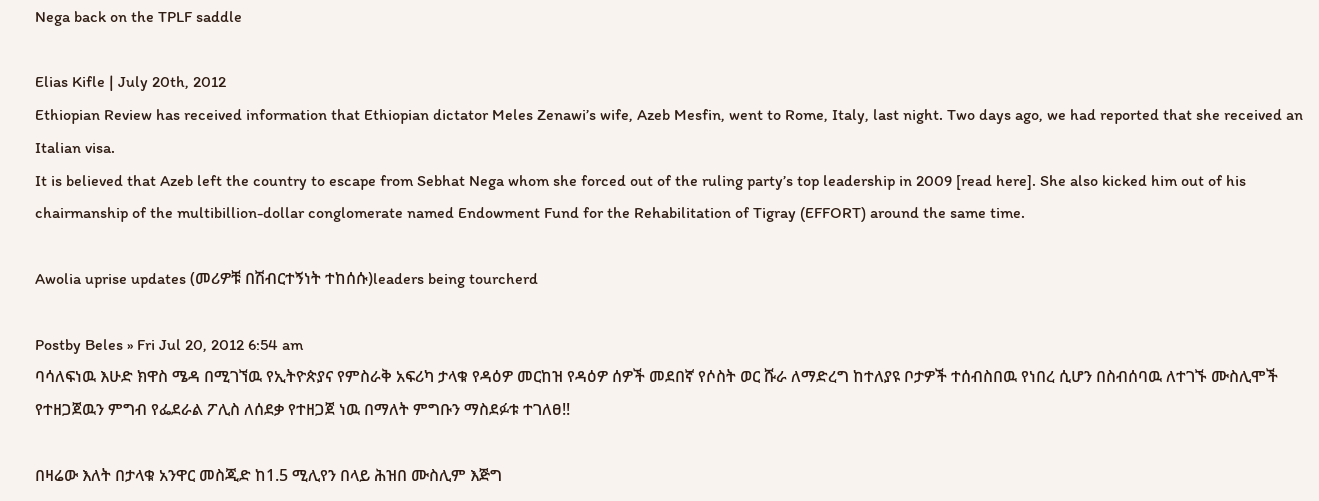Nega back on the TPLF saddle

Elias Kifle | July 20th, 2012
Ethiopian Review has received information that Ethiopian dictator Meles Zenawi’s wife, Azeb Mesfin, went to Rome, Italy, last night. Two days ago, we had reported that she received an Italian visa.
It is believed that Azeb left the country to escape from Sebhat Nega whom she forced out of the ruling party’s top leadership in 2009 [read here]. She also kicked him out of his chairmanship of the multibillion-dollar conglomerate named Endowment Fund for the Rehabilitation of Tigray (EFFORT) around the same time.

Awolia uprise updates (መሪዎቹ በሽብርተኝነት ተከሰሱ)leaders being tourcherd

Postby Beles » Fri Jul 20, 2012 6:54 am
ባሳለፍነዉ እሁድ ክዋስ ሜዳ በሚገኘዉ የኢትዮጵያና የምስራቅ አፍሪካ ታላቁ የዳዕዎ መርከዝ የዳዕዎ ሰዎች መደበኛ የሶስት ወር ሹራ ለማድረግ ከተለያዩ ቦታዎች ተሰብስበዉ የነበረ ሲሆን በስብሰባዉ ለተገኙ ሙስሊሞች የተዘጋጀዉን ምግብ የፌደራል ፖሊስ ለሰደቃ የተዘጋጀ ነዉ በማለት ምግቡን ማስደፉቱ ተገለፀ!!

በዛሬው እለት በታላቁ አንዋር መስጂድ ከ1.5 ሚሊየን በላይ ሕዝበ ሙስሊም እጅግ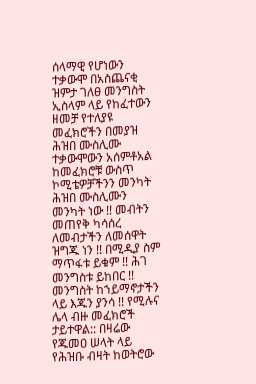ሰላማዊ የሆነውን ተቃውሞ በአስጨናቂ ዝምታ ገለፀ መንግስት ኢስላም ላይ የከፈተውን ዘመቻ የተለያዩ መፈክሮችን በመያዝ ሕዝበ ሙስሊሙ ተቃውሞውን አሰምቶአል ከመፈክሮቹ ውስጥ ኮሚቴዎቻችንን መንካት ሕዝበ ሙስሊሙን መንካት ነው !! መብትን መጠየቅ ካሳሰረ ለመብታችን ለመሰዋት ዝግጁ ነን !! በሚዲያ ስም ማጥፋቱ ይቁም !! ሕገ መንግስቱ ይከበር !! መንግስት ከኀይማኖታችን ላይ እጁን ያንሳ !! የሚሉና ሌላ ብዙ መፈክሮች ታይተዋል:: በዛሬው የጁመዐ ሠላት ላይ የሕዝቡ ብዛት ከወትሮው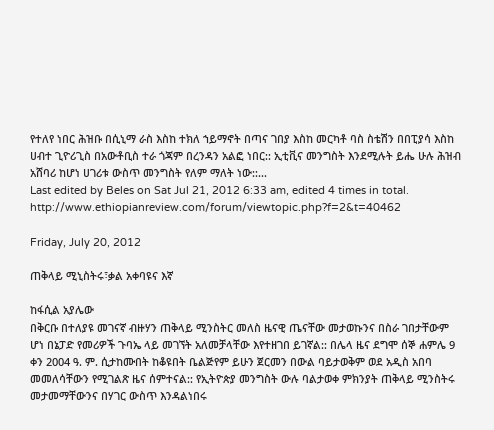የተለየ ነበር ሕዝቡ በሲኒማ ራስ እስከ ተክለ ኀይማኖት በጣና ገበያ እስከ መርካቶ ባስ ስቴሽን በበፒያሳ እስከ ሀብተ ጊዮሪጊስ በአውቶቢስ ተራ ጎጃም በረንዳን አልፎ ነበር:: ኢቲቪና መንግስት እንደሚሉት ይሔ ሁሉ ሕዝብ አሸባሪ ከሆነ ሀገሪቱ ውስጥ መንግስት የለም ማለት ነው::...
Last edited by Beles on Sat Jul 21, 2012 6:33 am, edited 4 times in total.
http://www.ethiopianreview.com/forum/viewtopic.php?f=2&t=40462

Friday, July 20, 2012

ጠቅላይ ሚኒስትሩ፣ቃል አቀባዩና እኛ

ከፋሲል አያሌው
በቅርቡ በተለያዩ መገናኛ ብዙሃን ጠቅላይ ሚንስትር መለስ ዜናዊ ጤናቸው መታወኩንና በስራ ገበታቸውም ሆነ በኔፓድ የመሪዎች ጉባኤ ላይ መገኘት አለመቻላቸው እየተዘገበ ይገኛል:: በሌላ ዜና ደግሞ ሰኞ ሐምሌ 9 ቀን 2004 ዓ. ም. ሲታከሙበት ከቆዩበት ቤልጅየም ይሁን ጀርመን በውል ባይታወቅም ወደ አዲስ አበባ መመለሳቸውን የሚገልጽ ዜና ሰምተናል:: የኢትዮጵያ መንግስት ውሉ ባልታወቀ ምክንያት ጠቅላይ ሚንስትሩ መታመማቸውንና በሃገር ውስጥ እንዳልነበሩ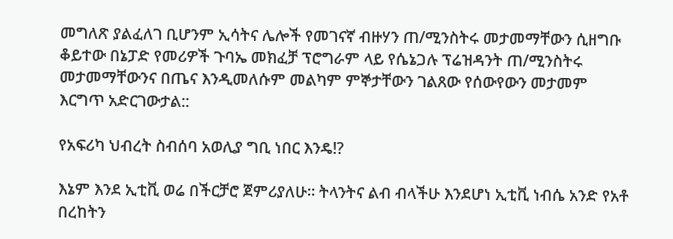መግለጽ ያልፈለገ ቢሆንም ኢሳትና ሌሎች የመገናኛ ብዙሃን ጠ/ሚንስትሩ መታመማቸውን ሲዘግቡ ቆይተው በኔፓድ የመሪዎች ጉባኤ መክፈቻ ፕሮግራም ላይ የሴኔጋሉ ፕሬዝዳንት ጠ/ሚንስትሩ መታመማቸውንና በጤና እንዲመለሱም መልካም ምኞታቸውን ገልጸው የሰውየውን መታመም እርግጥ አድርገውታል::

የአፍሪካ ህብረት ስብሰባ አወሊያ ግቢ ነበር እንዴ!?

እኔም እንደ ኢቲቪ ወሬ በችርቻሮ ጀምሪያለሁ። ትላንትና ልብ ብላችሁ እንደሆነ ኢቲቪ ነብሴ አንድ የአቶ በረከትን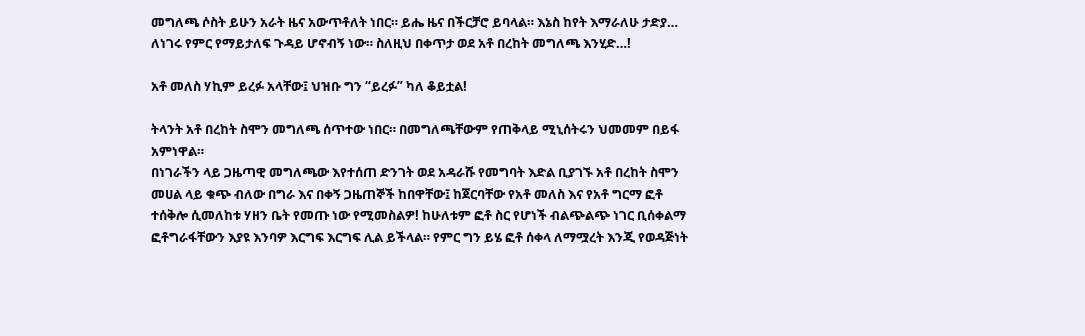መግለጫ ሶስት ይሁን አራት ዜና አውጥቶለት ነበር። ይሔ ዜና በችርቻሮ ይባላል። እኔስ ከየት እማራለሁ ታድያ… ለነገሩ የምር የማይታለፍ ጉዳይ ሆኖብኝ ነው። ስለዚህ በቀጥታ ወደ አቶ በረከት መግለጫ እንሂድ…!

አቶ መለስ ሃኪም ይረፉ አላቸው፤ ህዝቡ ግን “ይረፉ” ካለ ቆይቷል!

ትላንት አቶ በረከት ስሞን መግለጫ ሰጥተው ነበር። በመግለጫቸውም የጠቅላይ ሚኒሰትሩን ህመመም በይፋ አምነዋል።
በነገራችን ላይ ጋዜጣዊ መግለጫው እየተሰጠ ድንገት ወደ አዳራሹ የመግባት እድል ቢያገኙ አቶ በረከት ስሞን መሀል ላይ ቁጭ ብለው በግራ እና በቀኝ ጋዜጠኞች ከበዋቸው፤ ከጀርባቸው የአቶ መለስ እና የአቶ ግርማ ፎቶ ተሰቅሎ ሲመለከቱ ሃዘን ቤት የመጡ ነው የሚመስልዎ! ከሁለቱም ፎቶ ስር የሆነች ብልጭልጭ ነገር ቢሰቀልማ ፎቶግራፋቸውን እያዩ እንባዎ እርግፍ እርግፍ ሊል ይችላል። የምር ግን ይሄ ፎቶ ሰቀላ ለማሟረት እንጂ የወዳጅነት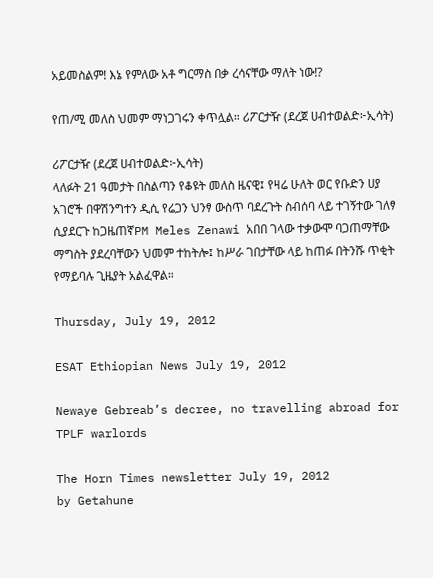አይመስልም! እኔ የምለው አቶ ግርማስ በቃ ረሳናቸው ማለት ነው!?

የጠ/ሚ መለስ ህመም ማነጋገሩን ቀጥሏል። ሪፖርታዥ (ደረጀ ሀብተወልድ፦ኢሳት)

ሪፖርታዥ (ደረጀ ሀብተወልድ፦ኢሳት)
ላለፉት 21 ዓመታት በስልጣን የቆዩት መለስ ዜናዊ፤ የዛሬ ሁለት ወር የቡድን ሀያ አገሮች በዋሽንግተን ዲሲ የሬጋን ህንፃ ውስጥ ባደረጉት ስብሰባ ላይ ተገኝተው ገለፃ ሲያደርጉ ከጋዜጠኛPM Meles Zenawi አበበ ገላው ተቃውሞ ባጋጠማቸው ማግስት ያደረባቸውን ህመም ተከትሎ፤ ከሥራ ገበታቸው ላይ ከጠፉ በትንሹ ጥቂት የማይባሉ ጊዜያት አልፈዋል።

Thursday, July 19, 2012

ESAT Ethiopian News July 19, 2012

Newaye Gebreab’s decree, no travelling abroad for TPLF warlords

The Horn Times newsletter July 19, 2012
by Getahune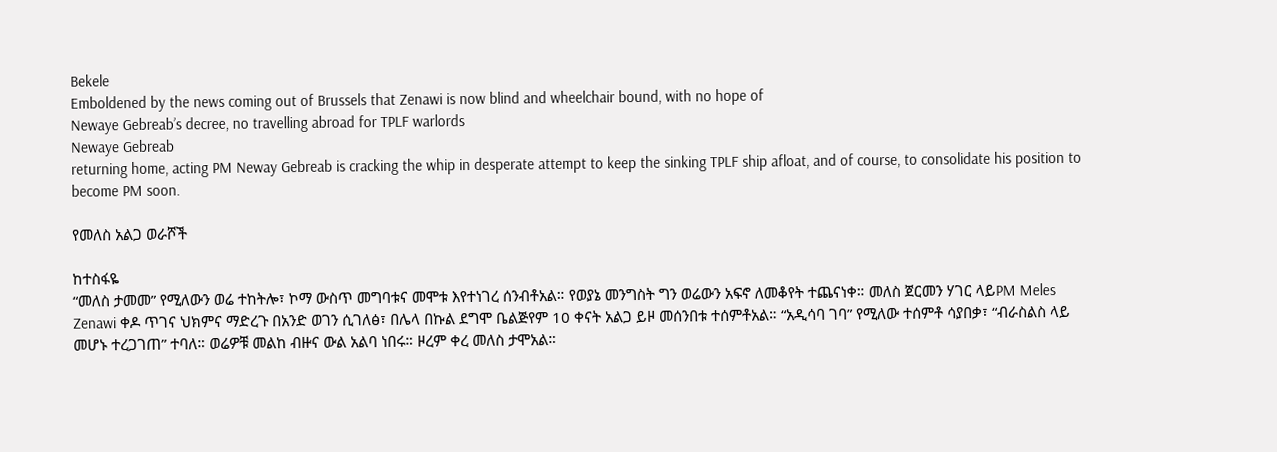Bekele
Emboldened by the news coming out of Brussels that Zenawi is now blind and wheelchair bound, with no hope of
Newaye Gebreab’s decree, no travelling abroad for TPLF warlords
Newaye Gebreab
returning home, acting PM Neway Gebreab is cracking the whip in desperate attempt to keep the sinking TPLF ship afloat, and of course, to consolidate his position to become PM soon.

የመለስ አልጋ ወራሾች

ከተስፋዬ
“መለስ ታመመ” የሚለውን ወሬ ተከትሎ፣ ኮማ ውስጥ መግባቱና መሞቱ እየተነገረ ሰንብቶአል። የወያኔ መንግስት ግን ወሬውን አፍኖ ለመቆየት ተጨናነቀ። መለስ ጀርመን ሃገር ላይPM Meles Zenawi ቀዶ ጥገና ህክምና ማድረጉ በአንድ ወገን ሲገለፅ፣ በሌላ በኩል ደግሞ ቤልጅየም 10 ቀናት አልጋ ይዞ መሰንበቱ ተሰምቶአል። “አዲሳባ ገባ” የሚለው ተሰምቶ ሳያበቃ፣ “ብራስልስ ላይ መሆኑ ተረጋገጠ” ተባለ። ወሬዎቹ መልከ ብዙና ውል አልባ ነበሩ። ዞረም ቀረ መለስ ታሞአል።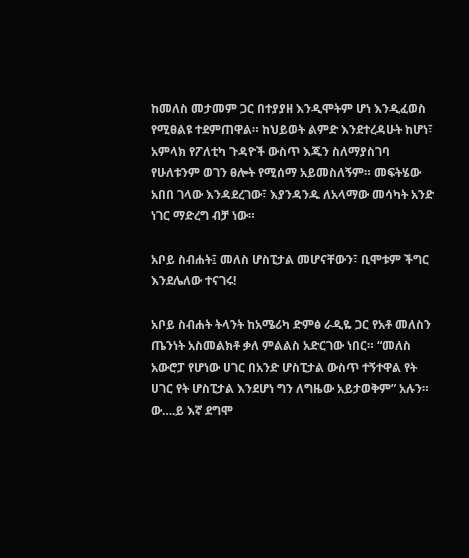ከመለስ መታመም ጋር በተያያዘ እንዲሞትም ሆነ እንዲፈወስ የሚፀልዩ ተደምጠዋል። ከህይወት ልምድ እንደተረዳሁት ከሆነ፣ አምላክ የፖለቲካ ጉዳዮች ውስጥ እጁን ስለማያስገባ የሁለቱንም ወገን ፀሎት የሚሰማ አይመስለኝም። መፍትሄው አበበ ገላው እንዳደረገው፣ እያንዳንዱ ለአላማው መሳካት አንድ ነገር ማድረግ ብቻ ነው።

አቦይ ስብሐት፤ መለስ ሆስፒታል መሆናቸውን፣ ቢሞቱም ችግር እንደሌለው ተናገሩ!

አቦይ ስብሐት ትላንት ከአሜሪካ ድምፅ ራዲዬ ጋር የአቶ መለስን ጤንነት አስመልክቶ ቃለ ምልልስ አድርገው ነበር። “መለስ አውሮፓ የሆነው ሀገር በአንድ ሆስፒታል ውስጥ ተኝተዋል የት ሀገር የት ሆስፒታል እንደሆነ ግን ለግዜው አይታወቅም” አሉን። ው….ይ እኛ ደግሞ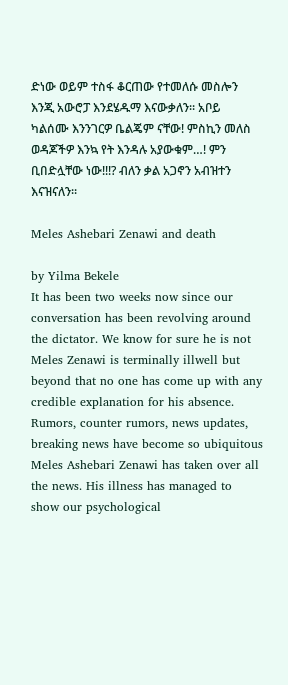ድነው ወይም ተስፋ ቆርጠው የተመለሱ መስሎን እንጂ አውሮፓ እንደሄዱማ እናውቃለን። አቦይ ካልሰሙ እንንገርዎ ቤልጄም ናቸው! ምስኪን መለስ ወዳጆችዎ እንኳ የት እንዳሉ አያውቁም…! ምን ቢበድሏቸው ነው!!!? ብለን ቃል አጋኖን አብዝተን እናዝናለን።

Meles Ashebari Zenawi and death

by Yilma Bekele
It has been two weeks now since our conversation has been revolving around the dictator. We know for sure he is not Meles Zenawi is terminally illwell but beyond that no one has come up with any credible explanation for his absence. Rumors, counter rumors, news updates, breaking news have become so ubiquitous Meles Ashebari Zenawi has taken over all the news. His illness has managed to show our psychological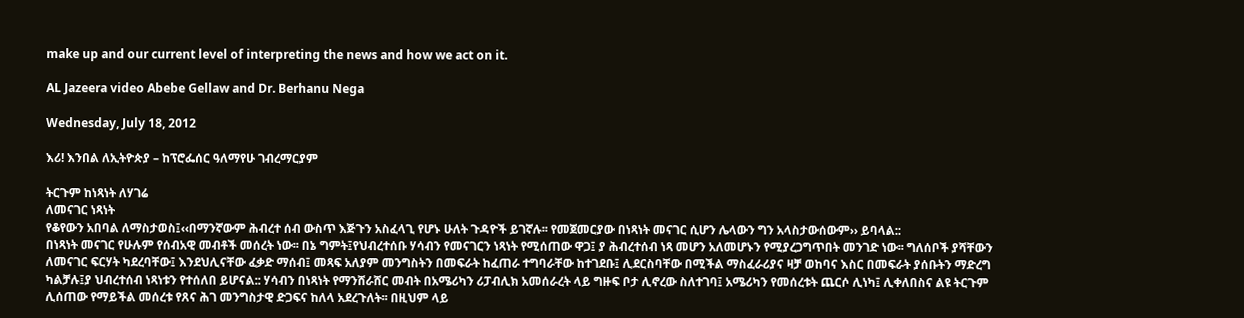make up and our current level of interpreting the news and how we act on it.

AL Jazeera video Abebe Gellaw and Dr. Berhanu Nega

Wednesday, July 18, 2012

እሪ! እንበል ለኢትዮጵያ – ከፕሮፌሰር ዓለማየሁ ገብረማርያም

ትርጉም ከነጻነት ለሃገሬ
ለመናገር ነጻነት
የቆየውን አበባል ለማስታወስ፤‹‹በማንኛውም ሕብረተ ሰብ ውስጥ እጅጉን አስፈላጊ የሆኑ ሁለት ጉዳዮች ይገኛሉ፡፡ የመጀመርያው በነጻነት መናገር ሲሆን ሌላውን ግን አላስታውሰውም›› ይባላል::
በነጻነት መናገር የሁሉም የሰብአዊ መብቶች መሰረት ነው፡፡ በኔ ግምት፤የህብረተሰቡ ሃሳብን የመናገርን ነጻነት የሚሰጠው ዋጋ፤ ያ ሕብረተሰብ ነጻ መሆን አለመሆኑን የሚያረጋግጥበት መንገድ ነው፡፡ ግለሰቦች ያሻቸውን ለመናገር ፍርሃት ካደረባቸው፤ እንደህሊናቸው ፈቃድ ማሰብ፤ መጻፍ አለያም መንግስትን በመፍራት ከፈጠራ ተግባራቸው ከተገደቡ፤ ሊደርስባቸው በሚችል ማስፈራሪያና ዛቻ ወከባና እስር በመፍራት ያሰቡትን ማድረግ ካልቻሉ፤ያ ህብረተሰብ ነጻነቱን የተሰለበ ይሆናል:: ሃሳብን በነጻነት የማንሸራሸር መብት በአሜሪካን ሪፓብሊክ አመሰራረት ላይ ግዙፍ ቦታ ሊኖረው ስለተገባ፤ አሜሪካን የመሰረቱት ጨርሶ ሊነካ፤ ሊቀለበስና ልዩ ትርጉም ሊሰጠው የማይችል መሰረቱ የጸና ሕገ መንግስታዊ ድጋፍና ከለላ አደረጉለት፡፡ በዚህም ላይ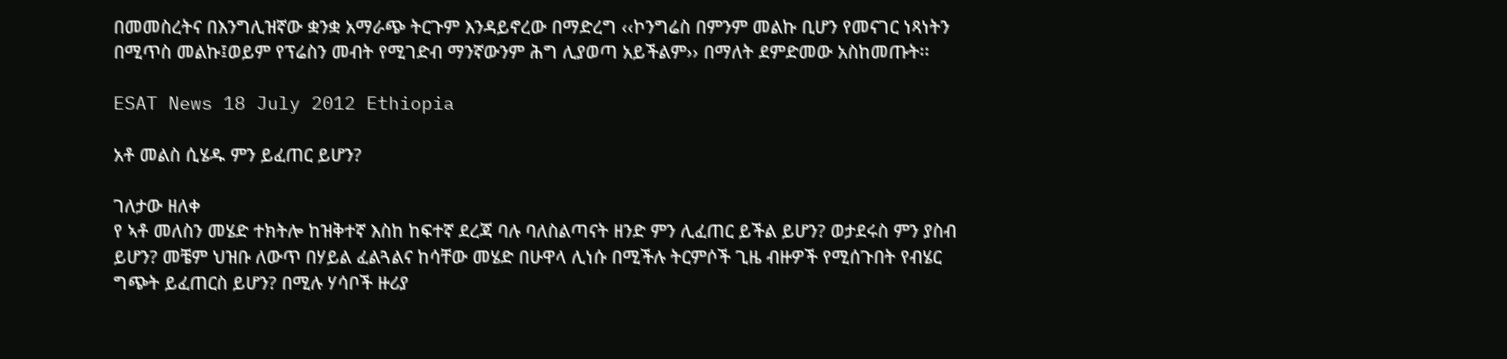በመመስረትና በእንግሊዝኛው ቋንቋ አማራጭ ትርጉም እንዳይኖረው በማድረግ ‹‹ኮንግሬስ በምንም መልኩ ቢሆን የመናገር ነጻነትን በሚጥስ መልኩ፤ወይም የፕሬስን መብት የሚገድብ ማንኛውንም ሕግ ሊያወጣ አይችልም›› በማለት ደምድመው አስከመጡት፡፡

ESAT News 18 July 2012 Ethiopia

አቶ መልስ ሲሄዱ ምን ይፈጠር ይሆን?

ገለታው ዘለቀ
የ ኣቶ መለስን መሄድ ተክትሎ ከዝቅተኛ እስከ ከፍተኛ ደረጃ ባሉ ባለስልጣናት ዘንድ ምን ሊፈጠር ይችል ይሆን? ወታደሩስ ምን ያስብ ይሆን? መቼም ህዝቡ ለውጥ በሃይል ፈልጓልና ከሳቸው መሄድ በሁዋላ ሊነሱ በሚችሉ ትርምሶች ጊዜ ብዙዎች የሚሰጉበት የብሄር ግጭት ይፈጠርስ ይሆን? በሚሉ ሃሳቦች ዙሪያ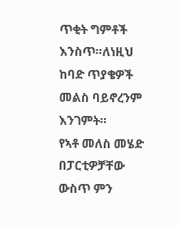ጥቂት ግምቶች እንስጥ።ለነዚህ ከባድ ጥያቄዎች መልስ ባይኖረንም እንገምት።
የኣቶ መለስ መሄድ በፓርቲዎቻቸው ውስጥ ምን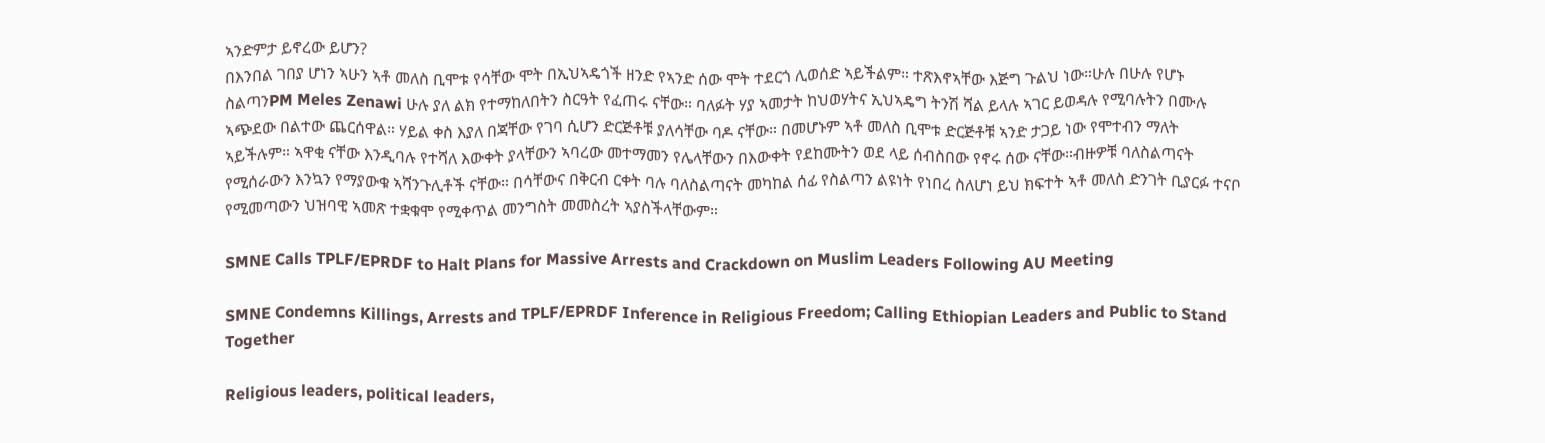ኣንድምታ ይኖረው ይሆን?
በእንበል ገበያ ሆነን ኣሁን ኣቶ መለስ ቢሞቱ የሳቸው ሞት በኢህኣዴጎች ዘንድ የኣንድ ሰው ሞት ተደርጎ ሊወሰድ ኣይችልም። ተጽእኖኣቸው እጅግ ጉልህ ነው።ሁሉ በሁሉ የሆኑ ስልጣንPM Meles Zenawi ሁሉ ያለ ልክ የተማከለበትን ስርዓት የፈጠሩ ናቸው። ባለፉት ሃያ ኣመታት ከህወሃትና ኢህኣዴግ ትንሽ ሻል ይላሉ ኣገር ይወዳሉ የሚባሉትን በሙሉ ኣጭደው በልተው ጨርሰዋል። ሃይል ቀስ እያለ በጃቸው የገባ ሲሆን ድርጅቶቹ ያለሳቸው ባዶ ናቸው። በመሆኑም ኣቶ መለስ ቢሞቱ ድርጅቶቹ ኣንድ ታጋይ ነው የሞተብን ማለት ኣይችሉም። ኣዋቂ ናቸው እንዲባሉ የተሻለ እውቀት ያላቸውን ኣባረው መተማመን የሌላቸውን በእውቀት የደከሙትን ወደ ላይ ሰብስበው የኖሩ ሰው ናቸው።ብዙዎቹ ባለስልጣናት የሚሰራውን እንኳን የማያውቁ ኣሻንጉሊቶች ናቸው። በሳቸውና በቅርብ ርቀት ባሉ ባለስልጣናት መካከል ሰፊ የስልጣን ልዩነት የነበረ ስለሆነ ይህ ክፍተት ኣቶ መለስ ድንገት ቢያርፉ ተናቦ የሚመጣውን ህዝባዊ ኣመጽ ተቋቁሞ የሚቀጥል መንግስት መመስረት ኣያስችላቸውም።

SMNE Calls TPLF/EPRDF to Halt Plans for Massive Arrests and Crackdown on Muslim Leaders Following AU Meeting

SMNE Condemns Killings, Arrests and TPLF/EPRDF Inference in Religious Freedom; Calling Ethiopian Leaders and Public to Stand Together

Religious leaders, political leaders,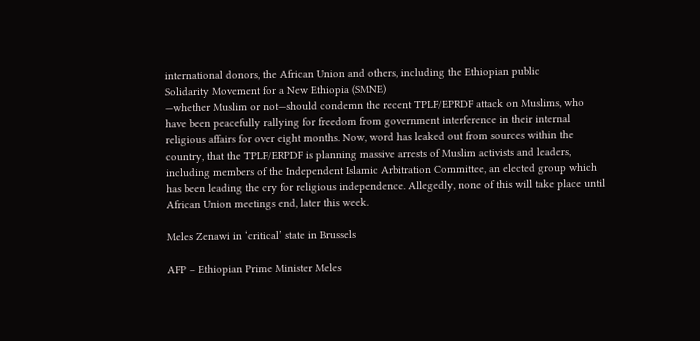international donors, the African Union and others, including the Ethiopian public
Solidarity Movement for a New Ethiopia (SMNE)
—whether Muslim or not—should condemn the recent TPLF/EPRDF attack on Muslims, who have been peacefully rallying for freedom from government interference in their internal religious affairs for over eight months. Now, word has leaked out from sources within the country, that the TPLF/ERPDF is planning massive arrests of Muslim activists and leaders, including members of the Independent Islamic Arbitration Committee, an elected group which has been leading the cry for religious independence. Allegedly, none of this will take place until African Union meetings end, later this week.

Meles Zenawi in ‘critical’ state in Brussels

AFP – Ethiopian Prime Minister Meles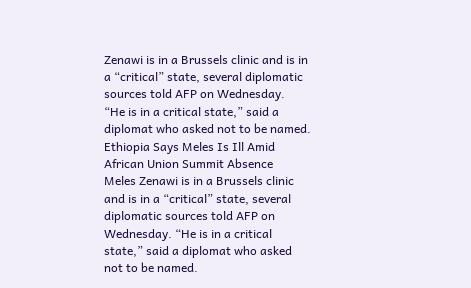Zenawi is in a Brussels clinic and is in a “critical” state, several diplomatic sources told AFP on Wednesday.
“He is in a critical state,” said a diplomat who asked not to be named.
Ethiopia Says Meles Is Ill Amid African Union Summit Absence
Meles Zenawi is in a Brussels clinic and is in a “critical” state, several diplomatic sources told AFP on Wednesday. “He is in a critical state,” said a diplomat who asked not to be named.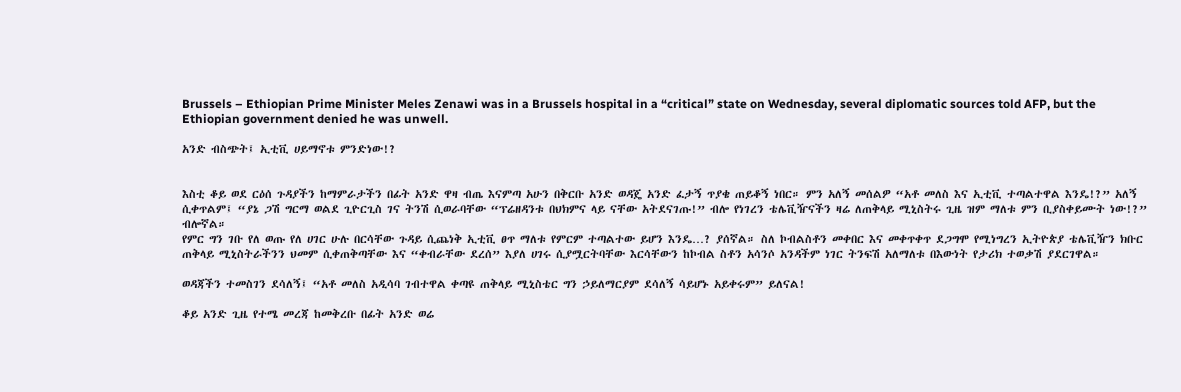Brussels – Ethiopian Prime Minister Meles Zenawi was in a Brussels hospital in a “critical” state on Wednesday, several diplomatic sources told AFP, but the Ethiopian government denied he was unwell.

አንድ ብስጭት፤ ኢቲቪ ሀይማኖቱ ምንድነው!?


እስቲ ቆይ ወደ ርዕሰ ጉዳያችን ከማምራታችን በፊት አንድ ዋዛ ብጤ እናምጣ አሁን በቅርቡ አንድ ወዳጄ አንድ ፈታኝ ጥያቄ ጠይቆኝ ነበር። ምን አለኝ መሰልዎ “አቶ መለስ እና ኢቲቪ ተጣልተዋል እንዴ!?” አለኝ ሲቀጥልም፤ “ያኔ ጋሽ ግርማ ወልደ ጊዮርጊስ ገና ትንሽ ሲወራባቸው “ፕሬዘዳንቱ በህክምና ላይ ናቸው አትደናገጡ!” ብሎ የነገረን ቴሌቪዥናችን ዛሬ ለጠቅላይ ሚኒስትሩ ጊዜ ዝም ማለቱ ምን ቢያስቀይሙት ነው!?” ብሎኛል።
የምር ግን ገቡ የለ ወጡ የለ ሀገር ሁሉ በርሳቸው ጉዳይ ሲጨነቅ ኢቲቪ ፀጥ ማለቱ የምርም ተጣልተው ይሆን እንዴ…? ያሰኛል። ስለ ኮብልስቶን መቀበር እና መቀጥቀጥ ደጋግሞ የሚነግረን ኢትዮጵያ ቴሌቪዥን ክቡር ጠቅላይ ሚኒስትራችንን ህመም ሲቀጠቅጣቸው እና “ቀብራቸው ደረሰ” እያለ ሀገሩ ሲያሟርትባቸው እርሳቸውን ከኮብል ስቶን አሳንሶ አንዳችም ነገር ትንፍሽ አለማለቱ በእውነት የታሪክ ተወቃሽ ያደርገዋል።

ወዳጃችን ተመስገን ደሳለኝ፤ “አቶ መለስ አዲሳባ ገብተዋል ቀጣዩ ጠቅላይ ሚኒስቴር ግን ኃይለማርያም ደሳለኝ ሳይሆኑ አይቀሩም” ይለናል!

ቆይ አንድ ጊዜ የተሜ መረጃ ከመቅረቡ በፊት አንድ ወሬ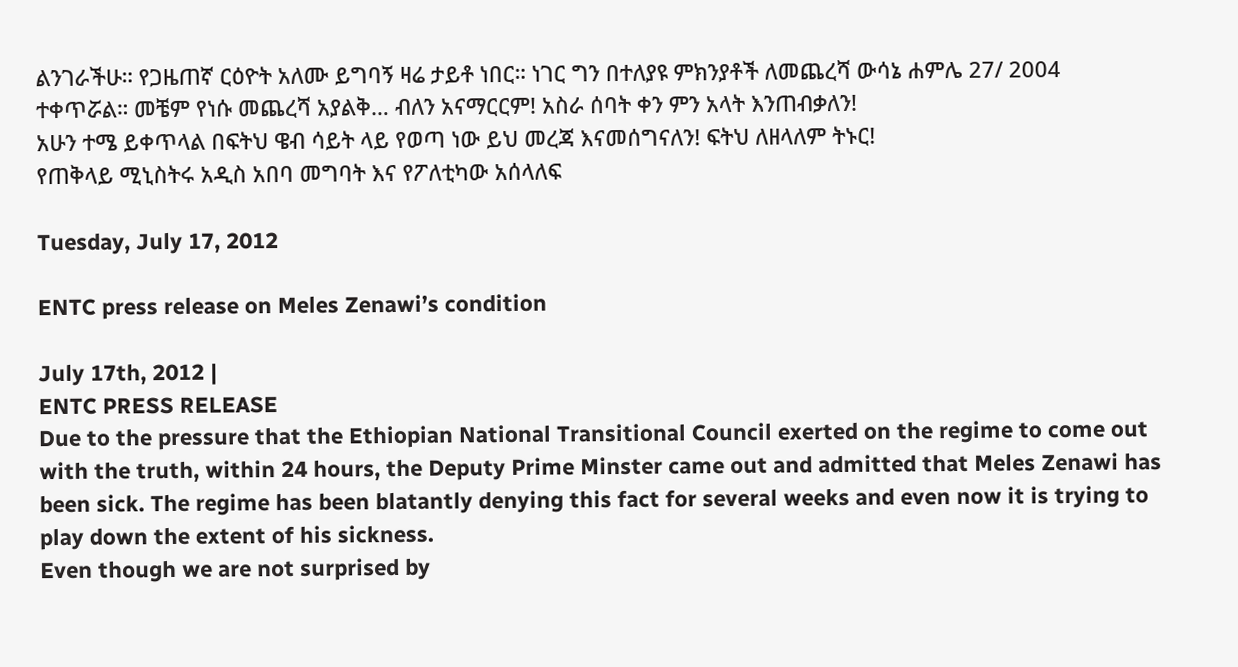ልንገራችሁ። የጋዜጠኛ ርዕዮት አለሙ ይግባኝ ዛሬ ታይቶ ነበር። ነገር ግን በተለያዩ ምክንያቶች ለመጨረሻ ውሳኔ ሐምሌ 27/ 2004 ተቀጥሯል። መቼም የነሱ መጨረሻ አያልቅ… ብለን አናማርርም! አስራ ሰባት ቀን ምን አላት እንጠብቃለን!
አሁን ተሜ ይቀጥላል በፍትህ ዌብ ሳይት ላይ የወጣ ነው ይህ መረጃ እናመሰግናለን! ፍትህ ለዘላለም ትኑር!
የጠቅላይ ሚኒስትሩ አዲስ አበባ መግባት እና የፖለቲካው አሰላለፍ

Tuesday, July 17, 2012

ENTC press release on Meles Zenawi’s condition

July 17th, 2012 |
ENTC PRESS RELEASE
Due to the pressure that the Ethiopian National Transitional Council exerted on the regime to come out with the truth, within 24 hours, the Deputy Prime Minster came out and admitted that Meles Zenawi has been sick. The regime has been blatantly denying this fact for several weeks and even now it is trying to play down the extent of his sickness.
Even though we are not surprised by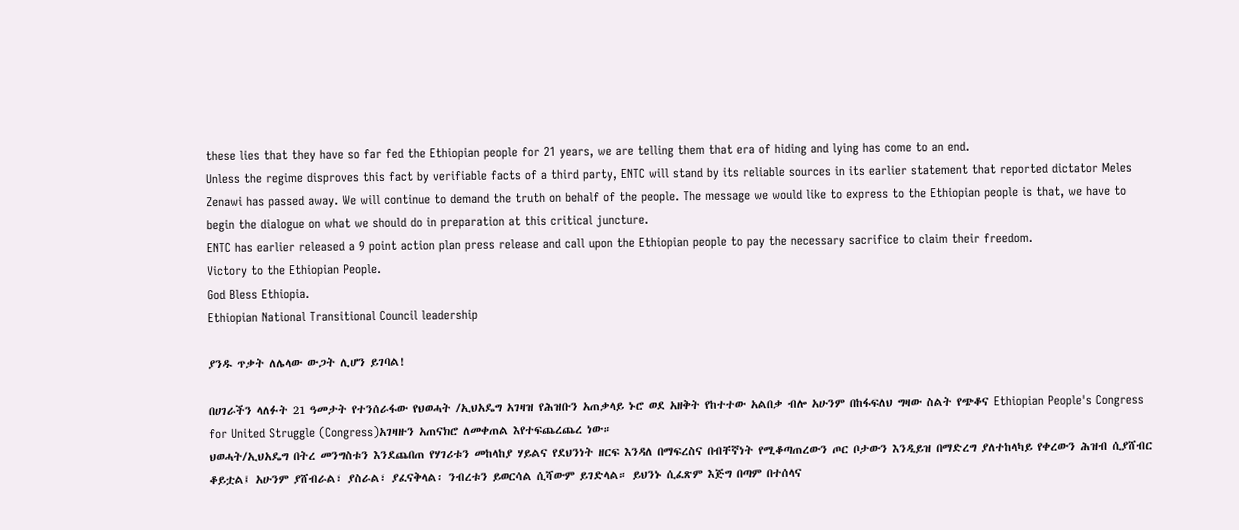these lies that they have so far fed the Ethiopian people for 21 years, we are telling them that era of hiding and lying has come to an end.
Unless the regime disproves this fact by verifiable facts of a third party, ENTC will stand by its reliable sources in its earlier statement that reported dictator Meles Zenawi has passed away. We will continue to demand the truth on behalf of the people. The message we would like to express to the Ethiopian people is that, we have to begin the dialogue on what we should do in preparation at this critical juncture.
ENTC has earlier released a 9 point action plan press release and call upon the Ethiopian people to pay the necessary sacrifice to claim their freedom.
Victory to the Ethiopian People.
God Bless Ethiopia.
Ethiopian National Transitional Council leadership

ያንዱ ጥቃት ለሌላው ውጋት ሊሆን ይገባል!

በሀገራችን ላለፉት 21 ዓመታት የተንሰራፋው የህወሓት /ኢህአዴግ አገዛዝ የሕዝቡን አጠቃላይ ኑሮ ወደ አዘቅት የከተተው አልበቃ ብሎ አሁንም በከፋፍለህ ግዛው ስልት የጭቆና Ethiopian People's Congress for United Struggle (Congress)አገዛዙን አጠናክሮ ለመቀጠል እየተፍጨረጨረ ነው።
ህወሓት/ኢህአዴግ በትረ መንግስቱን እንደጨበጠ የሃገሪቱን መከላከያ ሃይልና የደህንነት ዘርፍ እንዳለ በማፍረስና በብቸኛነት የሚቆጣጠረውን ጦር ቦታውን እንዲይዝ በማድረግ ያለተከላካይ የቀረውን ሕዝብ ሲያሸብር ቆይቷል፤ አሁንም ያሸብራል፣ ያስራል፣ ያፈናቅላል፡ ንብረቱን ይወርሳል ሲሻውም ይገድላል። ይህንኑ ሲፈጽም እጅግ በጣም በተሰላና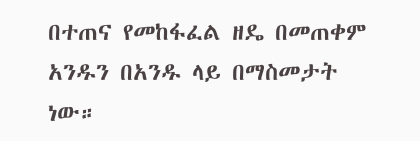በተጠና የመከፋፈል ዘዴ በመጠቀም አንዱን በአንዱ ላይ በማስመታት ነው።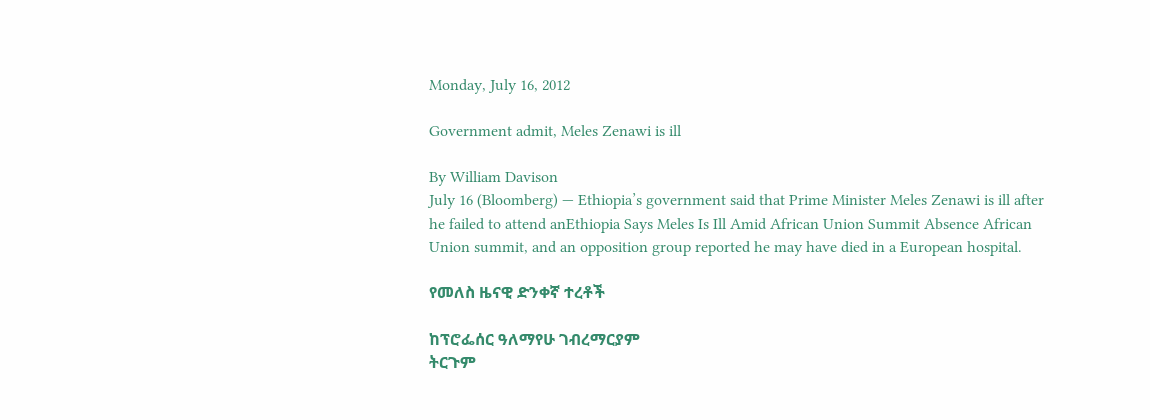Monday, July 16, 2012

Government admit, Meles Zenawi is ill

By William Davison
July 16 (Bloomberg) — Ethiopia’s government said that Prime Minister Meles Zenawi is ill after he failed to attend anEthiopia Says Meles Is Ill Amid African Union Summit Absence African Union summit, and an opposition group reported he may have died in a European hospital.

የመለስ ዜናዊ ድንቀኛ ተረቶች

ከፕሮፌሰር ዓለማየሁ ገብረማርያም
ትርጉም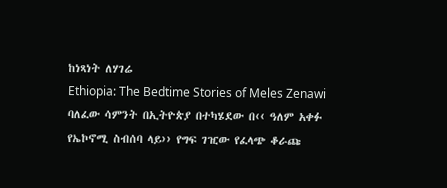ከነጻነት ለሃገሬ
Ethiopia: The Bedtime Stories of Meles Zenawi
ባለፈው ሳምንት በኢትዮጵያ በተካሄደው በ‹‹ ዓለም አቀፉ የኤኮኖሚ ስብሰባ ላይ›› የግፍ ገዢው የፈላጭ ቆራጩ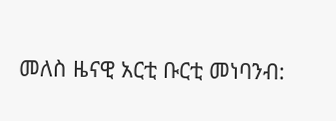መለስ ዜናዊ አርቲ ቡርቲ መነባንብ: